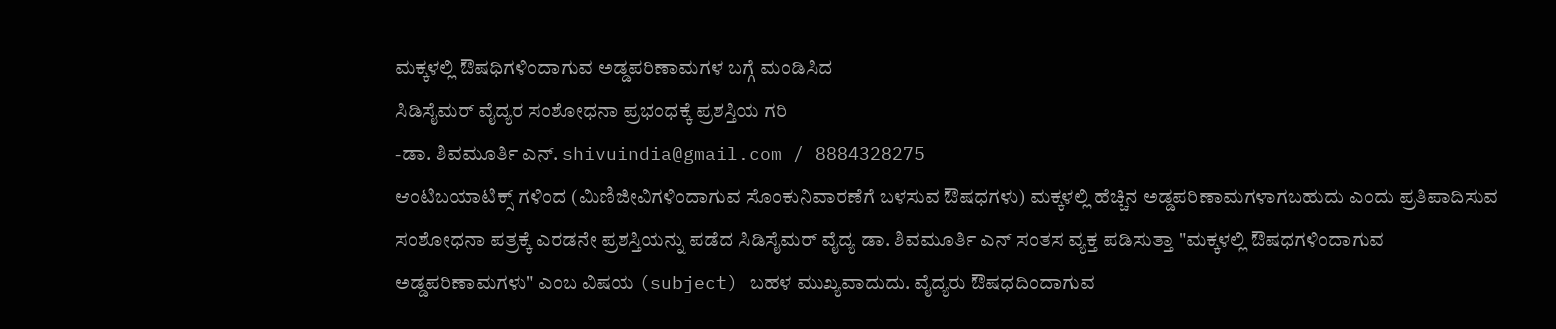ಮಕ್ಕಳಲ್ಲಿ ಔಷಧಿಗಳಿಂದಾಗುವ ಅಡ್ಡಪರಿಣಾಮಗಳ ಬಗ್ಗೆ ಮಂಡಿಸಿದ
ಸಿಡಿಸೈಮರ್ ವೈದ್ಯರ ಸಂಶೋಧನಾ ಪ್ರಭಂಧಕ್ಕೆ ಪ್ರಶಸ್ತಿಯ ಗರಿ
-ಡಾ. ಶಿವಮೂರ್ತಿ ಎನ್. shivuindia@gmail.com / 8884328275
ಆಂಟಿಬಯಾಟಿಕ್ಸ್ ಗಳಿಂದ (ಮಿಣಿಜೀವಿಗಳಿಂದಾಗುವ ಸೊಂಕುನಿವಾರಣೆಗೆ ಬಳಸುವ ಔಷಧಗಳು) ಮಕ್ಕಳಲ್ಲಿ ಹೆಚ್ಚಿನ ಅಡ್ಡಪರಿಣಾಮಗಳಾಗಬಹುದು ಎಂದು ಪ್ರತಿಪಾದಿಸುವ ಸಂಶೋಧನಾ ಪತ್ರಕ್ಕೆ ಎರಡನೇ ಪ್ರಶಸ್ತಿಯನ್ನು ಪಡೆದ ಸಿಡಿಸೈಮರ್ ವೈದ್ಯ ಡಾ. ಶಿವಮೂರ್ತಿ ಎನ್ ಸಂತಸ ವ್ಯಕ್ತ ಪಡಿಸುತ್ತಾ "ಮಕ್ಕಳಲ್ಲಿ ಔಷಧಗಳಿಂದಾಗುವ ಅಡ್ಡಪರಿಣಾಮಗಳು" ಎಂಬ ವಿಷಯ (subject) ಬಹಳ ಮುಖ್ಯವಾದುದು. ವೈದ್ಯರು ಔಷಧದಿಂದಾಗುವ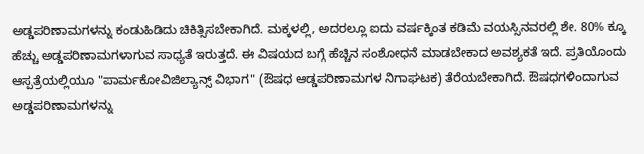ಅಡ್ಡಪರಿಣಾಮಗಳನ್ನು ಕಂಡುಹಿಡಿದು ಚಿಕಿತ್ಸಿಸಬೇಕಾಗಿದೆ. ಮಕ್ಕಳಲ್ಲಿ, ಅದರಲ್ಲೂ ಐದು ವರ್ಷಕ್ಕಿಂತ ಕಡಿಮೆ ವಯಸ್ಸಿನವರಲ್ಲಿ ಶೇ. 80% ಕ್ಕೂ ಹೆಚ್ಚು ಅಡ್ಡಪರಿಣಾಮಗಳಾಗುವ ಸಾಧ್ಯತೆ ಇರುತ್ತದೆ. ಈ ವಿಷಯದ ಬಗ್ಗೆ ಹೆಚ್ಚಿನ ಸಂಶೋಧನೆ ಮಾಡಬೇಕಾದ ಅವಶ್ಯಕತೆ ಇದೆ. ಪ್ರತಿಯೊಂದು ಆಸ್ಪತ್ರೆಯಲ್ಲಿಯೂ "ಪಾರ್ಮಕೋವಿಜಿಲ್ಯಾನ್ಸ್ ವಿಭಾಗ" (ಔಷಧ ಆಡ್ಡಪರಿಣಾಮಗಳ ನಿಗಾಘಟಕ) ತೆರೆಯಬೇಕಾಗಿದೆ. ಔಷಧಗಳಿಂದಾಗುವ ಅಡ್ಡಪರಿಣಾಮಗಳನ್ನು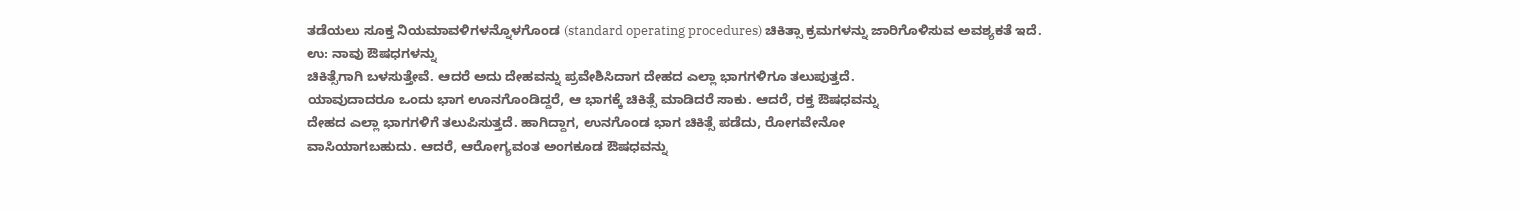ತಡೆಯಲು ಸೂಕ್ತ ನಿಯಮಾವಳಿಗಳನ್ನೊಳಗೊಂಡ (standard operating procedures) ಚಿಕಿತ್ಸಾ ಕ್ರಮಗಳನ್ನು ಜಾರಿಗೊಳಿಸುವ ಅವಶ್ಯಕತೆ ಇದೆ.
ಉ: ನಾವು ಔಷಧಗಳನ್ನು
ಚಿಕಿತ್ಸೆಗಾಗಿ ಬಳಸುತ್ತೇವೆ. ಆದರೆ ಅದು ದೇಹವನ್ನು ಪ್ರವೇಶಿಸಿದಾಗ ದೇಹದ ಎಲ್ಲಾ ಭಾಗಗಳಿಗೂ ತಲುಪುತ್ತದೆ.
ಯಾವುದಾದರೂ ಒಂದು ಭಾಗ ಊನಗೊಂಡಿದ್ದರೆ, ಆ ಭಾಗಕ್ಕೆ ಚಿಕಿತ್ಸೆ ಮಾಡಿದರೆ ಸಾಕು. ಆದರೆ, ರಕ್ತ ಔಷಧವನ್ನು
ದೇಹದ ಎಲ್ಲಾ ಭಾಗಗಳಿಗೆ ತಲುಪಿಸುತ್ತದೆ. ಹಾಗಿದ್ದಾಗ, ಉನಗೊಂಡ ಭಾಗ ಚಿಕಿತ್ಸೆ ಪಡೆದು, ರೋಗವೇನೋ
ವಾಸಿಯಾಗಬಹುದು. ಆದರೆ, ಆರೋಗ್ಯವಂತ ಅಂಗಕೂಡ ಔಷಧವನ್ನು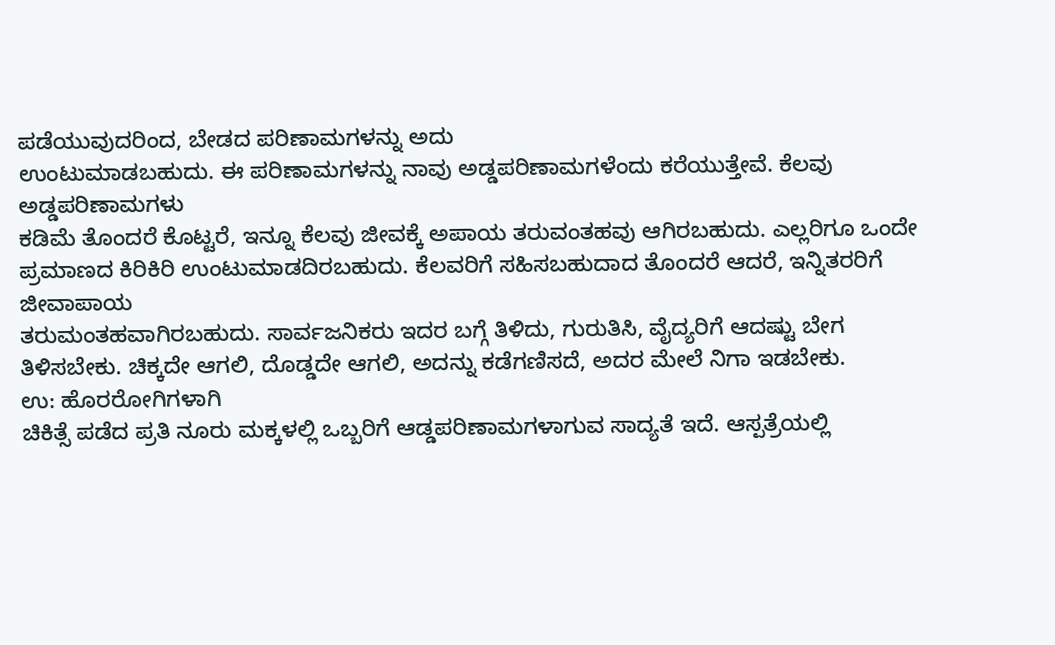ಪಡೆಯುವುದರಿಂದ, ಬೇಡದ ಪರಿಣಾಮಗಳನ್ನು ಅದು
ಉಂಟುಮಾಡಬಹುದು. ಈ ಪರಿಣಾಮಗಳನ್ನು ನಾವು ಅಡ್ಡಪರಿಣಾಮಗಳೆಂದು ಕರೆಯುತ್ತೇವೆ. ಕೆಲವು ಅಡ್ಡಪರಿಣಾಮಗಳು
ಕಡಿಮೆ ತೊಂದರೆ ಕೊಟ್ಟರೆ, ಇನ್ನೂ ಕೆಲವು ಜೀವಕ್ಕೆ ಅಪಾಯ ತರುವಂತಹವು ಆಗಿರಬಹುದು. ಎಲ್ಲರಿಗೂ ಒಂದೇ
ಪ್ರಮಾಣದ ಕಿರಿಕಿರಿ ಉಂಟುಮಾಡದಿರಬಹುದು. ಕೆಲವರಿಗೆ ಸಹಿಸಬಹುದಾದ ತೊಂದರೆ ಆದರೆ, ಇನ್ನಿತರರಿಗೆ ಜೀವಾಪಾಯ
ತರುಮಂತಹವಾಗಿರಬಹುದು. ಸಾರ್ವಜನಿಕರು ಇದರ ಬಗ್ಗೆ ತಿಳಿದು, ಗುರುತಿಸಿ, ವೈದ್ಯರಿಗೆ ಆದಷ್ಟು ಬೇಗ
ತಿಳಿಸಬೇಕು. ಚಿಕ್ಕದೇ ಆಗಲಿ, ದೊಡ್ಡದೇ ಆಗಲಿ, ಅದನ್ನು ಕಡೆಗಣಿಸದೆ, ಅದರ ಮೇಲೆ ನಿಗಾ ಇಡಬೇಕು.
ಉ: ಹೊರರೋಗಿಗಳಾಗಿ
ಚಿಕಿತ್ಸೆ ಪಡೆದ ಪ್ರತಿ ನೂರು ಮಕ್ಕಳಲ್ಲಿ ಒಬ್ಬರಿಗೆ ಆಡ್ಡಪರಿಣಾಮಗಳಾಗುವ ಸಾದ್ಯತೆ ಇದೆ. ಆಸ್ಪತ್ರೆಯಲ್ಲಿ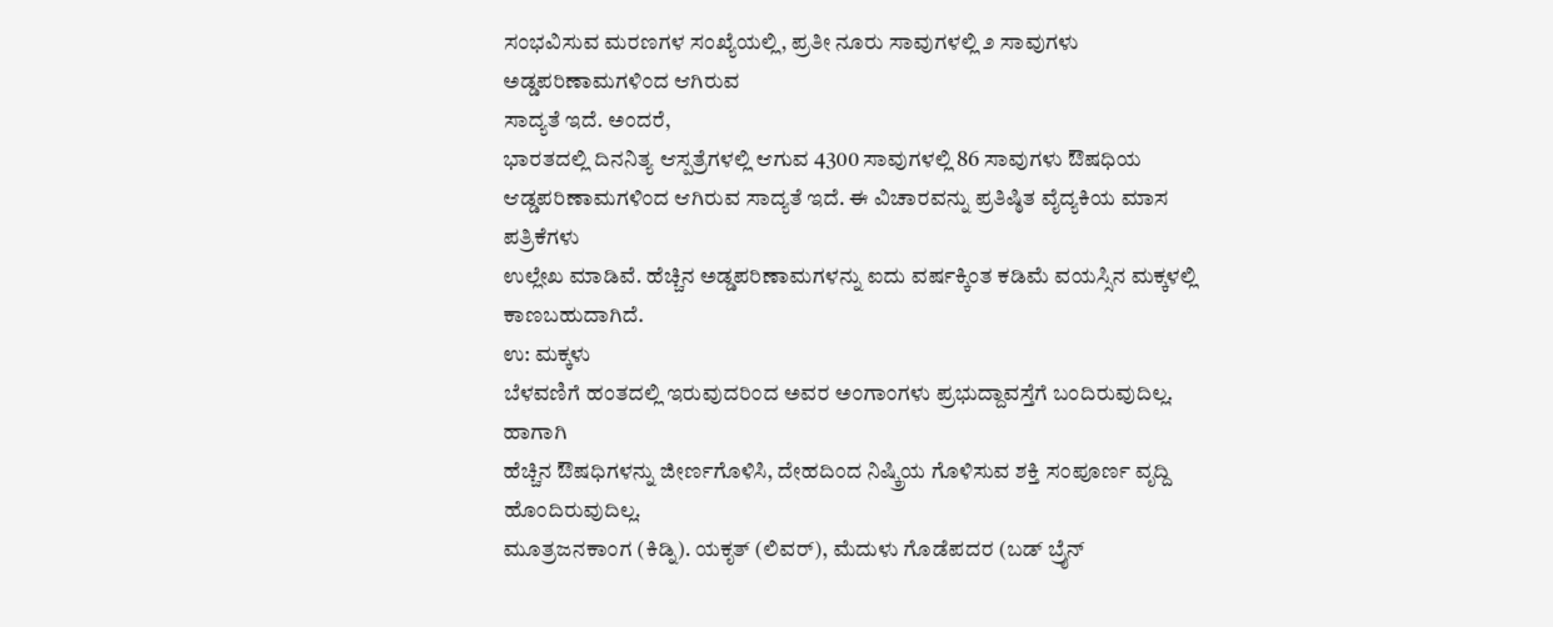ಸಂಭವಿಸುವ ಮರಣಗಳ ಸಂಖ್ಯೆಯಲ್ಲಿ, ಪ್ರತೀ ನೂರು ಸಾವುಗಳಲ್ಲಿ ೨ ಸಾವುಗಳು ಅಡ್ಡಪರಿಣಾಮಗಳಿಂದ ಆಗಿರುವ
ಸಾದ್ಯತೆ ಇದೆ. ಅಂದರೆ,
ಭಾರತದಲ್ಲಿ ದಿನನಿತ್ಯ ಆಸ್ಪತ್ರೆಗಳಲ್ಲಿ ಆಗುವ 4300 ಸಾವುಗಳಲ್ಲಿ 86 ಸಾವುಗಳು ಔಷಧಿಯ
ಆಡ್ಡಪರಿಣಾಮಗಳಿಂದ ಆಗಿರುವ ಸಾದ್ಯತೆ ಇದೆ. ಈ ವಿಚಾರವನ್ನು ಪ್ರತಿಷ್ಠಿತ ವೈದ್ಯಕಿಯ ಮಾಸ ಪತ್ರಿಕೆಗಳು
ಉಲ್ಲೇಖ ಮಾಡಿವೆ. ಹೆಚ್ಚಿನ ಅಡ್ಡಪರಿಣಾಮಗಳನ್ನು ಐದು ವರ್ಷಕ್ಕಿಂತ ಕಡಿಮೆ ವಯಸ್ಸಿನ ಮಕ್ಕಳಲ್ಲಿ ಕಾಣಬಹುದಾಗಿದೆ.
ಉ: ಮಕ್ಕಳು
ಬೆಳವಣಿಗೆ ಹಂತದಲ್ಲಿ ಇರುವುದರಿಂದ ಅವರ ಅಂಗಾಂಗಳು ಪ್ರಭುದ್ದಾವಸ್ತೆಗೆ ಬಂದಿರುವುದಿಲ್ಲ. ಹಾಗಾಗಿ
ಹೆಚ್ಚಿನ ಔಷಧಿಗಳನ್ನು ಜೀರ್ಣಗೊಳಿಸಿ, ದೇಹದಿಂದ ನಿಷ್ಕ್ರಿಯ ಗೊಳಿಸುವ ಶಕ್ತಿ ಸಂಪೂರ್ಣ ವೃದ್ದಿ ಹೊಂದಿರುವುದಿಲ್ಲ.
ಮೂತ್ರಜನಕಾಂಗ (ಕಿಡ್ನಿ). ಯಕೃತ್ (ಲಿವರ್), ಮೆದುಳು ಗೊಡೆಪದರ (ಬಡ್ ಬ್ರೈನ್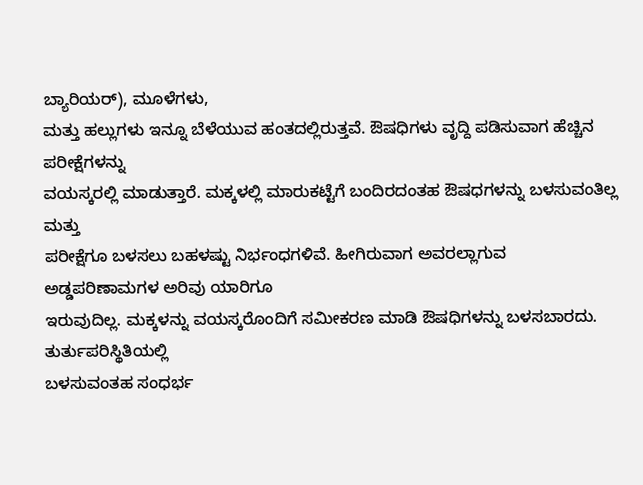ಬ್ಯಾರಿಯರ್), ಮೂಳೆಗಳು,
ಮತ್ತು ಹಲ್ಲುಗಳು ಇನ್ನೂ ಬೆಳೆಯುವ ಹಂತದಲ್ಲಿರುತ್ತವೆ. ಔಷಧಿಗಳು ವೃದ್ದಿ ಪಡಿಸುವಾಗ ಹೆಚ್ಚಿನ ಪರೀಕ್ಷೆಗಳನ್ನು
ವಯಸ್ಕರಲ್ಲಿ ಮಾಡುತ್ತಾರೆ. ಮಕ್ಕಳಲ್ಲಿ ಮಾರುಕಟ್ಟೆಗೆ ಬಂದಿರದಂತಹ ಔಷಧಗಳನ್ನು ಬಳಸುವಂತಿಲ್ಲ ಮತ್ತು
ಪರೀಕ್ಷೆಗೂ ಬಳಸಲು ಬಹಳಷ್ಟು ನಿರ್ಭಂಧಗಳಿವೆ. ಹೀಗಿರುವಾಗ ಅವರಲ್ಲಾಗುವ ಅಡ್ಡಪರಿಣಾಮಗಳ ಅರಿವು ಯಾರಿಗೂ
ಇರುವುದಿಲ್ಲ. ಮಕ್ಕಳನ್ನು ವಯಸ್ಕರೊಂದಿಗೆ ಸಮೀಕರಣ ಮಾಡಿ ಔಷಧಿಗಳನ್ನು ಬಳಸಬಾರದು. ತುರ್ತುಪರಿಸ್ಥಿತಿಯಲ್ಲಿ
ಬಳಸುವಂತಹ ಸಂಧರ್ಭ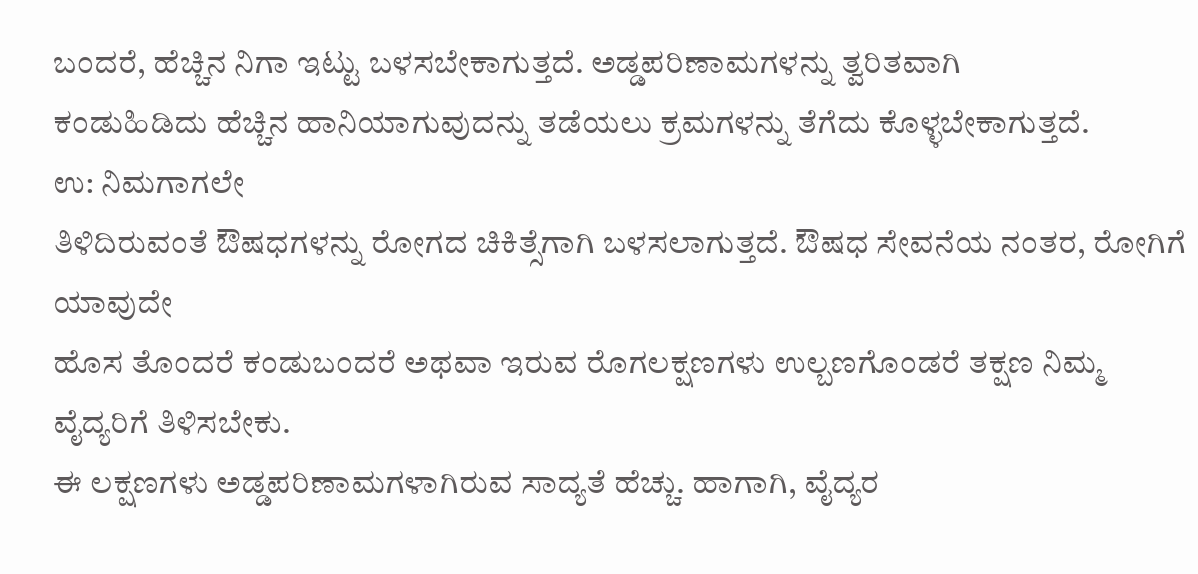ಬಂದರೆ, ಹೆಚ್ಚಿನ ನಿಗಾ ಇಟ್ಟು ಬಳಸಬೇಕಾಗುತ್ತದೆ. ಅಡ್ಡಪರಿಣಾಮಗಳನ್ನು ತ್ವರಿತವಾಗಿ
ಕಂಡುಹಿಡಿದು ಹೆಚ್ಚಿನ ಹಾನಿಯಾಗುವುದನ್ನು ತಡೆಯಲು ಕ್ರಮಗಳನ್ನು ತೆಗೆದು ಕೊಳ್ಳಬೇಕಾಗುತ್ತದೆ.
ಉ: ನಿಮಗಾಗಲೇ
ತಿಳಿದಿರುವಂತೆ ಔಷಧಗಳನ್ನು ರೋಗದ ಚಿಕಿತ್ಸೆಗಾಗಿ ಬಳಸಲಾಗುತ್ತದೆ. ಔಷಧ ಸೇವನೆಯ ನಂತರ, ರೋಗಿಗೆ ಯಾವುದೇ
ಹೊಸ ತೊಂದರೆ ಕಂಡುಬಂದರೆ ಅಥವಾ ಇರುವ ರೊಗಲಕ್ಷಣಗಳು ಉಲ್ಬಣಗೊಂಡರೆ ತಕ್ಷಣ ನಿಮ್ಮ ವೈದ್ಯರಿಗೆ ತಿಳಿಸಬೇಕು.
ಈ ಲಕ್ಷಣಗಳು ಅಡ್ಡಪರಿಣಾಮಗಳಾಗಿರುವ ಸಾದ್ಯತೆ ಹೆಚ್ಚು. ಹಾಗಾಗಿ, ವೈದ್ಯರ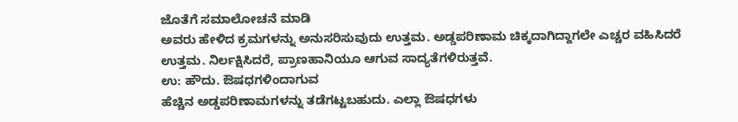ಜೊತೆಗೆ ಸಮಾಲೋಚನೆ ಮಾಡಿ
ಅವರು ಹೇಳಿದ ಕ್ರಮಗಳನ್ನು ಅನುಸರಿಸುವುದು ಉತ್ತಮ. ಅಡ್ಡಪರಿಣಾಮ ಚಿಕ್ಕದಾಗಿದ್ದಾಗಲೇ ಎಚ್ಚರ ವಹಿಸಿದರೆ
ಉತ್ತಮ. ನಿರ್ಲಕ್ಷಿಸಿದರೆ, ಪ್ರಾಣಹಾನಿಯೂ ಆಗುವ ಸಾದ್ಯತೆಗಳಿರುತ್ತವೆ.
ಉ: ಹೌದು. ಔಷಧಗಳಿಂದಾಗುವ
ಹೆಚ್ಚಿನ ಅಡ್ಡಪರಿಣಾಮಗಳನ್ನು ತಡೆಗಟ್ಟಬಹುದು. ಎಲ್ಲಾ ಔಷಧಗಳು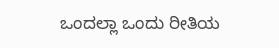ಒಂದಲ್ಲಾ ಒಂದು ರೀತಿಯ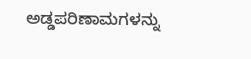ಅಡ್ಡಪರಿಣಾಮಗಳನ್ನು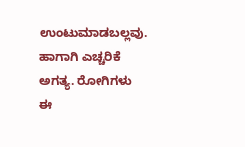ಉಂಟುಮಾಡಬಲ್ಲವು. ಹಾಗಾಗಿ ಎಚ್ಚರಿಕೆ ಅಗತ್ಯ. ರೋಗಿಗಳು ಈ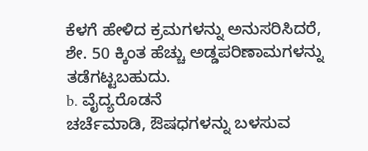ಕೆಳಗೆ ಹೇಳಿದ ಕ್ರಮಗಳನ್ನು ಅನುಸರಿಸಿದರೆ,
ಶೇ. 50 ಕ್ಕಿಂತ ಹೆಚ್ಚು ಅಡ್ಡಪರಿಣಾಮಗಳನ್ನು ತಡೆಗಟ್ಟಬಹುದು.
b. ವೈದ್ಯರೊಡನೆ
ಚರ್ಚೆಮಾಡಿ, ಔಷಧಗಳನ್ನು ಬಳಸುವ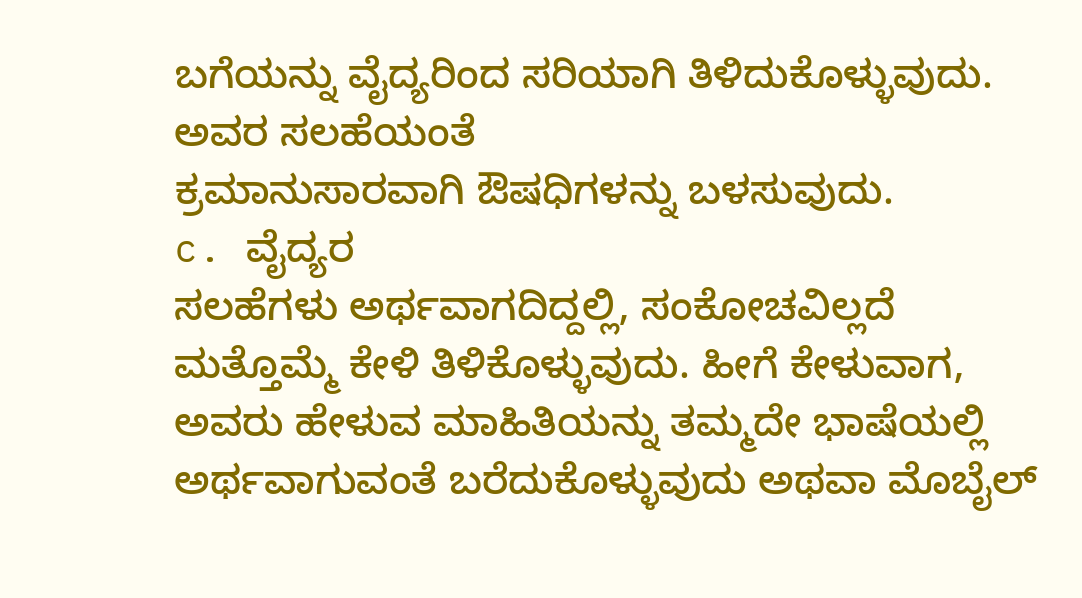ಬಗೆಯನ್ನು ವೈದ್ಯರಿಂದ ಸರಿಯಾಗಿ ತಿಳಿದುಕೊಳ್ಳುವುದು. ಅವರ ಸಲಹೆಯಂತೆ
ಕ್ರಮಾನುಸಾರವಾಗಿ ಔಷಧಿಗಳನ್ನು ಬಳಸುವುದು.
c. ವೈದ್ಯರ
ಸಲಹೆಗಳು ಅರ್ಥವಾಗದಿದ್ದಲ್ಲಿ, ಸಂಕೋಚವಿಲ್ಲದೆ ಮತ್ತೊಮ್ಮೆ ಕೇಳಿ ತಿಳಿಕೊಳ್ಳುವುದು. ಹೀಗೆ ಕೇಳುವಾಗ,
ಅವರು ಹೇಳುವ ಮಾಹಿತಿಯನ್ನು ತಮ್ಮದೇ ಭಾಷೆಯಲ್ಲಿ ಅರ್ಥವಾಗುವಂತೆ ಬರೆದುಕೊಳ್ಳುವುದು ಅಥವಾ ಮೊಬೈಲ್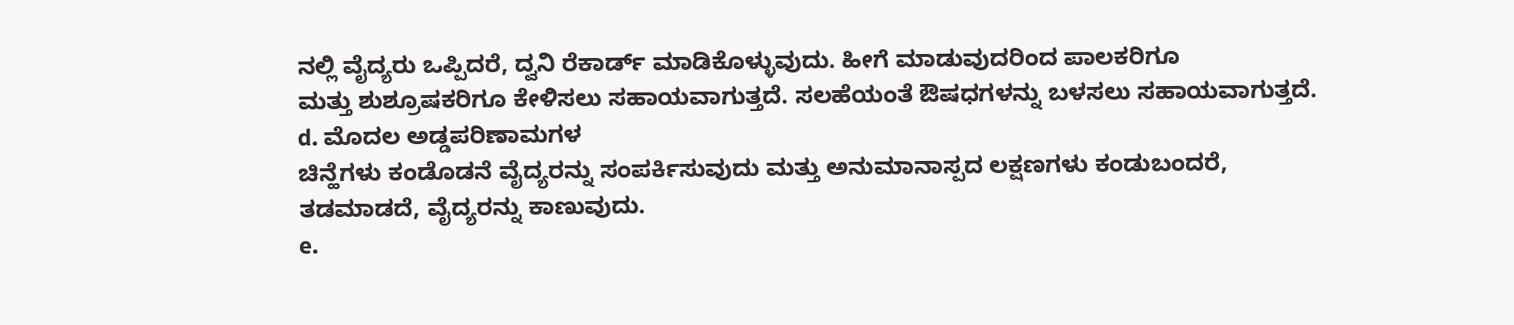ನಲ್ಲಿ ವೈದ್ಯರು ಒಪ್ಪಿದರೆ, ದ್ವನಿ ರೆಕಾರ್ಡ್ ಮಾಡಿಕೊಳ್ಳುವುದು. ಹೀಗೆ ಮಾಡುವುದರಿಂದ ಪಾಲಕರಿಗೂ
ಮತ್ತು ಶುಶ್ರೂಷಕರಿಗೂ ಕೇಳಿಸಲು ಸಹಾಯವಾಗುತ್ತದೆ. ಸಲಹೆಯಂತೆ ಔಷಧಗಳನ್ನು ಬಳಸಲು ಸಹಾಯವಾಗುತ್ತದೆ.
d. ಮೊದಲ ಅಡ್ಡಪರಿಣಾಮಗಳ
ಚಿನ್ಹೆಗಳು ಕಂಡೊಡನೆ ವೈದ್ಯರನ್ನು ಸಂಪರ್ಕಿಸುವುದು ಮತ್ತು ಅನುಮಾನಾಸ್ಪದ ಲಕ್ಷಣಗಳು ಕಂಡುಬಂದರೆ,
ತಡಮಾಡದೆ, ವೈದ್ಯರನ್ನು ಕಾಣುವುದು.
e.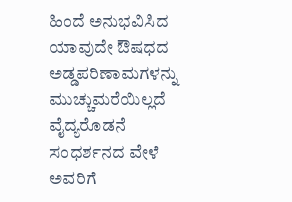ಹಿಂದೆ ಅನುಭವಿಸಿದ
ಯಾವುದೇ ಔಷಧದ ಅಡ್ಡಪರಿಣಾಮಗಳನ್ನು ಮುಚ್ಚುಮರೆಯಿಲ್ಲದೆ ವೈದ್ಯರೊಡನೆ ಸಂಧರ್ಶನದ ವೇಳೆ ಅವರಿಗೆ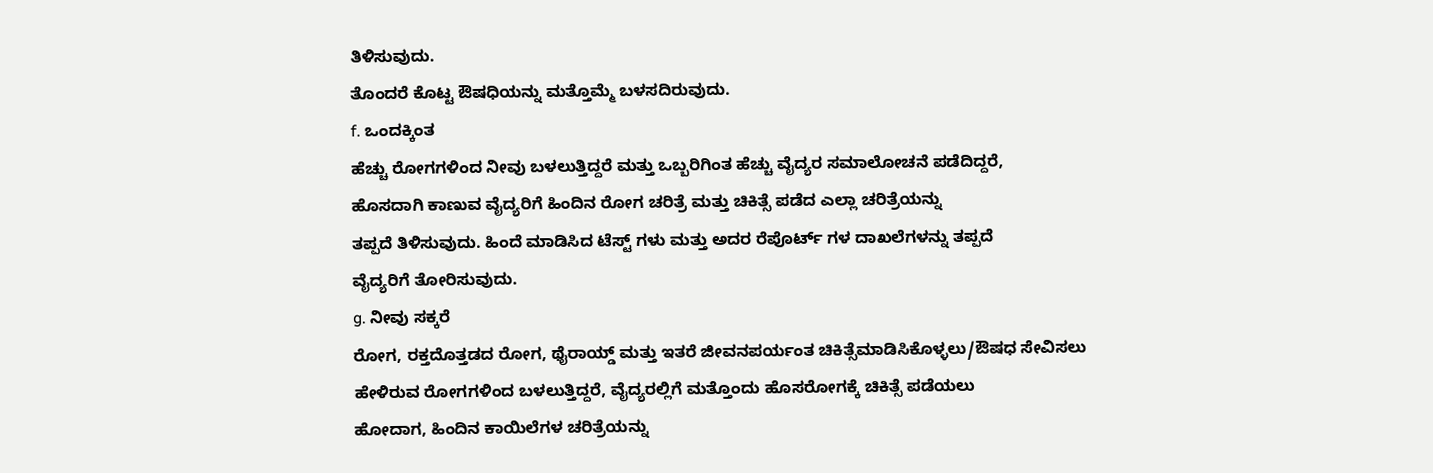ತಿಳಿಸುವುದು.
ತೊಂದರೆ ಕೊಟ್ಟ ಔಷಧಿಯನ್ನು ಮತ್ತೊಮ್ಮೆ ಬಳಸದಿರುವುದು.
f. ಒಂದಕ್ಕಿಂತ
ಹೆಚ್ಚು ರೋಗಗಳಿಂದ ನೀವು ಬಳಲುತ್ತಿದ್ದರೆ ಮತ್ತು ಒಬ್ಬರಿಗಿಂತ ಹೆಚ್ಚು ವೈದ್ಯರ ಸಮಾಲೋಚನೆ ಪಡೆದಿದ್ದರೆ,
ಹೊಸದಾಗಿ ಕಾಣುವ ವೈದ್ಯರಿಗೆ ಹಿಂದಿನ ರೋಗ ಚರಿತ್ರೆ ಮತ್ತು ಚಿಕಿತ್ಸೆ ಪಡೆದ ಎಲ್ಲಾ ಚರಿತ್ರೆಯನ್ನು
ತಪ್ಪದೆ ತಿಳಿಸುವುದು. ಹಿಂದೆ ಮಾಡಿಸಿದ ಟೆಸ್ಟ್ ಗಳು ಮತ್ತು ಅದರ ರೆಪೊರ್ಟ್ ಗಳ ದಾಖಲೆಗಳನ್ನು ತಪ್ಪದೆ
ವೈದ್ಯರಿಗೆ ತೋರಿಸುವುದು.
g. ನೀವು ಸಕ್ಕರೆ
ರೋಗ, ರಕ್ತದೊತ್ತಡದ ರೋಗ, ಥೈರಾಯ್ಡ್ ಮತ್ತು ಇತರೆ ಜೀವನಪರ್ಯಂತ ಚಿಕಿತ್ಸೆಮಾಡಿಸಿಕೊಳ್ಳಲು/ಔಷಧ ಸೇವಿಸಲು
ಹೇಳಿರುವ ರೋಗಗಳಿಂದ ಬಳಲುತ್ತಿದ್ದರೆ, ವೈದ್ಯರಲ್ಲಿಗೆ ಮತ್ತೊಂದು ಹೊಸರೋಗಕ್ಕೆ ಚಿಕಿತ್ಸೆ ಪಡೆಯಲು
ಹೋದಾಗ, ಹಿಂದಿನ ಕಾಯಿಲೆಗಳ ಚರಿತ್ರೆಯನ್ನು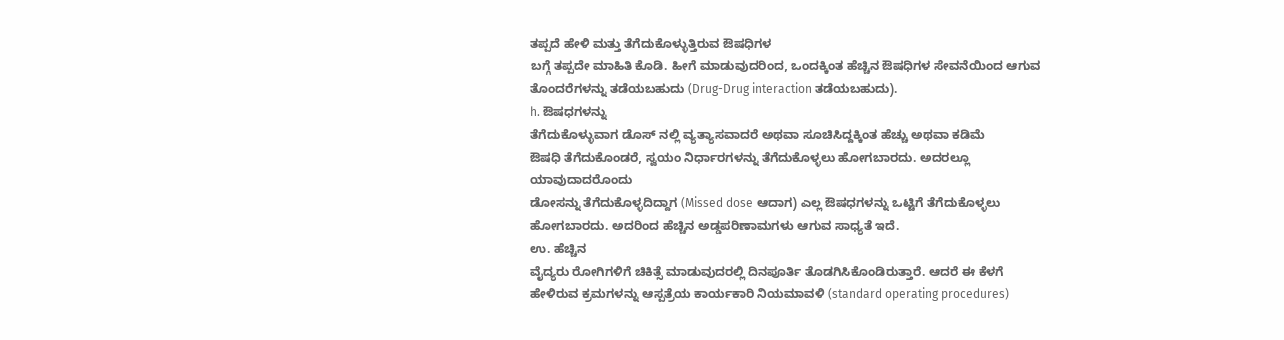ತಪ್ಪದೆ ಹೇಳಿ ಮತ್ತು ತೆಗೆದುಕೊಳ್ಳುತ್ತಿರುವ ಔಷಧಿಗಳ
ಬಗ್ಗೆ ತಪ್ಪದೇ ಮಾಹಿತಿ ಕೊಡಿ. ಹೀಗೆ ಮಾಡುವುದರಿಂದ, ಒಂದಕ್ಕಿಂತ ಹೆಚ್ಚಿನ ಔಷಧಿಗಳ ಸೇವನೆಯಿಂದ ಆಗುವ
ತೊಂದರೆಗಳನ್ನು ತಡೆಯಬಹುದು (Drug-Drug interaction ತಡೆಯಬಹುದು).
h. ಔಷಧಗಳನ್ನು
ತೆಗೆದುಕೊಳ್ಳುವಾಗ ಡೊಸ್ ನಲ್ಲಿ ವ್ಯತ್ಯಾಸವಾದರೆ ಅಥವಾ ಸೂಚಿಸಿದ್ದಕ್ಕಿಂತ ಹೆಚ್ಚು ಅಥವಾ ಕಡಿಮೆ
ಔಷಧಿ ತೆಗೆದುಕೊಂಡರೆ, ಸ್ವಯಂ ನಿರ್ಧಾರಗಳನ್ನು ತೆಗೆದುಕೊಳ್ಳಲು ಹೋಗಬಾರದು. ಅದರಲ್ಲೂ ಯಾವುದಾದರೊಂದು
ಡೋಸನ್ನು ತೆಗೆದುಕೊಳ್ಳದಿದ್ದಾಗ (Missed dose ಆದಾಗ) ಎಲ್ಲ ಔಷಧಗಳನ್ನು ಒಟ್ಟಿಗೆ ತೆಗೆದುಕೊಳ್ಳಲು
ಹೋಗಬಾರದು. ಅದರಿಂದ ಹೆಚ್ಚಿನ ಅಡ್ಡಪರಿಣಾಮಗಳು ಆಗುವ ಸಾಧ್ಯತೆ ಇದೆ.
ಉ. ಹೆಚ್ಚಿನ
ವೈದ್ಯರು ರೋಗಿಗಳಿಗೆ ಚಿಕಿತ್ಸೆ ಮಾಡುವುದರಲ್ಲಿ ದಿನಪೂರ್ತಿ ತೊಡಗಿಸಿಕೊಂಡಿರುತ್ತಾರೆ. ಆದರೆ ಈ ಕೆಳಗೆ
ಹೇಳಿರುವ ಕ್ರಮಗಳನ್ನು ಆಸ್ಪತ್ರೆಯ ಕಾರ್ಯಕಾರಿ ನಿಯಮಾವಳಿ (standard operating procedures)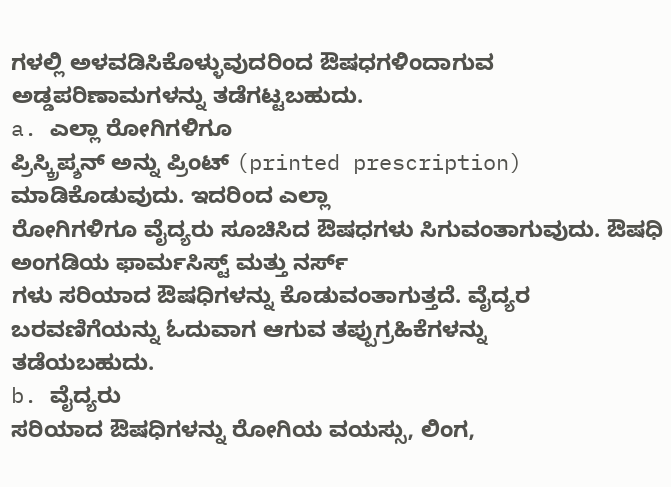ಗಳಲ್ಲಿ ಅಳವಡಿಸಿಕೊಳ್ಳುವುದರಿಂದ ಔಷಧಗಳಿಂದಾಗುವ ಅಡ್ಡಪರಿಣಾಮಗಳನ್ನು ತಡೆಗಟ್ಟಬಹುದು.
a. ಎಲ್ಲಾ ರೋಗಿಗಳಿಗೂ
ಪ್ರಿಸ್ಕ್ರಿಪ್ಶನ್ ಅನ್ನು ಪ್ರಿಂಟ್ (printed prescription) ಮಾಡಿಕೊಡುವುದು. ಇದರಿಂದ ಎಲ್ಲಾ
ರೋಗಿಗಳಿಗೂ ವೈದ್ಯರು ಸೂಚಿಸಿದ ಔಷಧಗಳು ಸಿಗುವಂತಾಗುವುದು. ಔಷಧಿ ಅಂಗಡಿಯ ಫಾರ್ಮಸಿಸ್ಟ್ ಮತ್ತು ನರ್ಸ್
ಗಳು ಸರಿಯಾದ ಔಷಧಿಗಳನ್ನು ಕೊಡುವಂತಾಗುತ್ತದೆ. ವೈದ್ಯರ ಬರವಣಿಗೆಯನ್ನು ಓದುವಾಗ ಆಗುವ ತಪ್ಪುಗ್ರಹಿಕೆಗಳನ್ನು
ತಡೆಯಬಹುದು.
b. ವೈದ್ಯರು
ಸರಿಯಾದ ಔಷಧಿಗಳನ್ನು ರೋಗಿಯ ವಯಸ್ಸು, ಲಿಂಗ,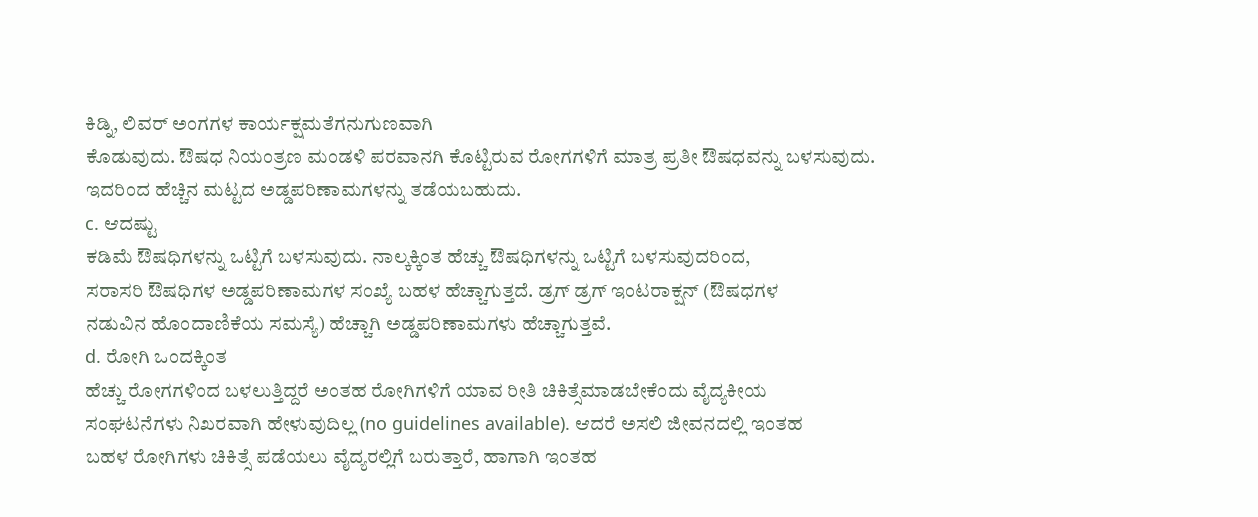ಕಿಡ್ನಿ, ಲಿವರ್ ಅಂಗಗಳ ಕಾರ್ಯಕ್ಷಮತೆಗನುಗುಣವಾಗಿ
ಕೊಡುವುದು. ಔಷಧ ನಿಯಂತ್ರಣ ಮಂಡಳಿ ಪರವಾನಗಿ ಕೊಟ್ಟಿರುವ ರೋಗಗಳಿಗೆ ಮಾತ್ರ ಪ್ರತೀ ಔಷಧವನ್ನು ಬಳಸುವುದು.
ಇದರಿಂದ ಹೆಚ್ಚಿನ ಮಟ್ಟದ ಅಡ್ಡಪರಿಣಾಮಗಳನ್ನು ತಡೆಯಬಹುದು.
c. ಆದಷ್ಟು
ಕಡಿಮೆ ಔಷಧಿಗಳನ್ನು ಒಟ್ಟಿಗೆ ಬಳಸುವುದು. ನಾಲ್ಕಕ್ಕಿಂತ ಹೆಚ್ಚು ಔಷಧಿಗಳನ್ನು ಒಟ್ಟಿಗೆ ಬಳಸುವುದರಿಂದ,
ಸರಾಸರಿ ಔಷಧಿಗಳ ಅಡ್ಡಪರಿಣಾಮಗಳ ಸಂಖ್ಯೆ ಬಹಳ ಹೆಚ್ಚಾಗುತ್ತದೆ. ಡ್ರಗ್ ಡ್ರಗ್ ಇಂಟರಾಕ್ಷನ್ (ಔಷಧಗಳ
ನಡುವಿನ ಹೊಂದಾಣಿಕೆಯ ಸಮಸ್ಯೆ) ಹೆಚ್ಚಾಗಿ ಅಡ್ಡಪರಿಣಾಮಗಳು ಹೆಚ್ಚಾಗುತ್ತವೆ.
d. ರೋಗಿ ಒಂದಕ್ಕಿಂತ
ಹೆಚ್ಚು ರೋಗಗಳಿಂದ ಬಳಲುತ್ತಿದ್ದರೆ ಅಂತಹ ರೋಗಿಗಳಿಗೆ ಯಾವ ರೀತಿ ಚಿಕಿತ್ಸೆಮಾಡಬೇಕೆಂದು ವೈದ್ಯಕೀಯ
ಸಂಘಟನೆಗಳು ನಿಖರವಾಗಿ ಹೇಳುವುದಿಲ್ಲ (no guidelines available). ಆದರೆ ಅಸಲಿ ಜೀವನದಲ್ಲಿ ಇಂತಹ
ಬಹಳ ರೋಗಿಗಳು ಚಿಕಿತ್ಸೆ ಪಡೆಯಲು ವೈದ್ಯರಲ್ಲಿಗೆ ಬರುತ್ತಾರೆ, ಹಾಗಾಗಿ ಇಂತಹ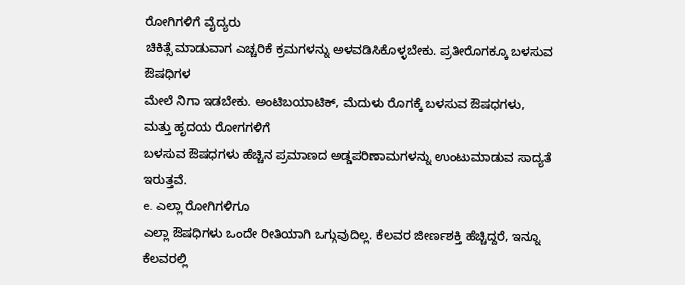ರೋಗಿಗಳಿಗೆ ವೈದ್ಯರು
ಚಿಕಿತ್ಸೆ ಮಾಡುವಾಗ ಎಚ್ಚರಿಕೆ ಕ್ರಮಗಳನ್ನು ಅಳವಡಿಸಿಕೊಳ್ಳಬೇಕು. ಪ್ರತೀರೊಗಕ್ಕೂ ಬಳಸುವ ಔಷಧಿಗಳ
ಮೇಲೆ ನಿಗಾ ಇಡಬೇಕು. ಅಂಟಿಬಯಾಟಿಕ್, ಮೆದುಳು ರೊಗಕ್ಕೆ ಬಳಸುವ ಔಷಧಗಳು, ಮತ್ತು ಹೃದಯ ರೋಗಗಳಿಗೆ
ಬಳಸುವ ಔಷಧಗಳು ಹೆಚ್ಚಿನ ಪ್ರಮಾಣದ ಅಡ್ಡಪರಿಣಾಮಗಳನ್ನು ಉಂಟುಮಾಡುವ ಸಾದ್ಯತೆ ಇರುತ್ತವೆ.
e. ಎಲ್ಲಾ ರೋಗಿಗಳಿಗೂ
ಎಲ್ಲಾ ಔಷಧಿಗಳು ಒಂದೇ ರೀತಿಯಾಗಿ ಒಗ್ಗುವುದಿಲ್ಲ. ಕೆಲವರ ಜೀರ್ಣಶಕ್ತಿ ಹೆಚ್ಚಿದ್ದರೆ, ಇನ್ನೂ ಕೆಲವರಲ್ಲಿ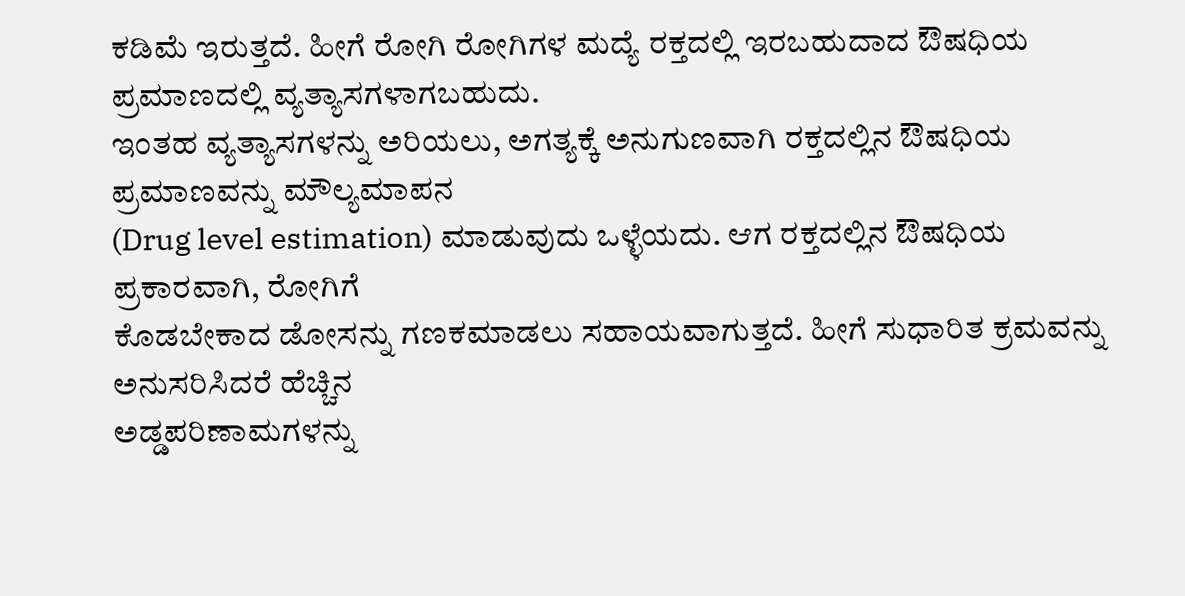ಕಡಿಮೆ ಇರುತ್ತದೆ. ಹೀಗೆ ರೋಗಿ ರೋಗಿಗಳ ಮದ್ಯೆ ರಕ್ತದಲ್ಲಿ ಇರಬಹುದಾದ ಔಷಧಿಯ ಪ್ರಮಾಣದಲ್ಲಿ ವ್ಯತ್ಯಾಸಗಳಾಗಬಹುದು.
ಇಂತಹ ವ್ಯತ್ಯಾಸಗಳನ್ನು ಅರಿಯಲು, ಅಗತ್ಯಕ್ಕೆ ಅನುಗುಣವಾಗಿ ರಕ್ತದಲ್ಲಿನ ಔಷಧಿಯ ಪ್ರಮಾಣವನ್ನು ಮೌಲ್ಯಮಾಪನ
(Drug level estimation) ಮಾಡುವುದು ಒಳ್ಳೆಯದು. ಆಗ ರಕ್ತದಲ್ಲಿನ ಔಷಧಿಯ ಪ್ರಕಾರವಾಗಿ, ರೋಗಿಗೆ
ಕೊಡಬೇಕಾದ ಡೋಸನ್ನು ಗಣಕಮಾಡಲು ಸಹಾಯವಾಗುತ್ತದೆ. ಹೀಗೆ ಸುಧಾರಿತ ಕ್ರಮವನ್ನು ಅನುಸರಿಸಿದರೆ ಹೆಚ್ಚಿನ
ಅಡ್ಡಪರಿಣಾಮಗಳನ್ನು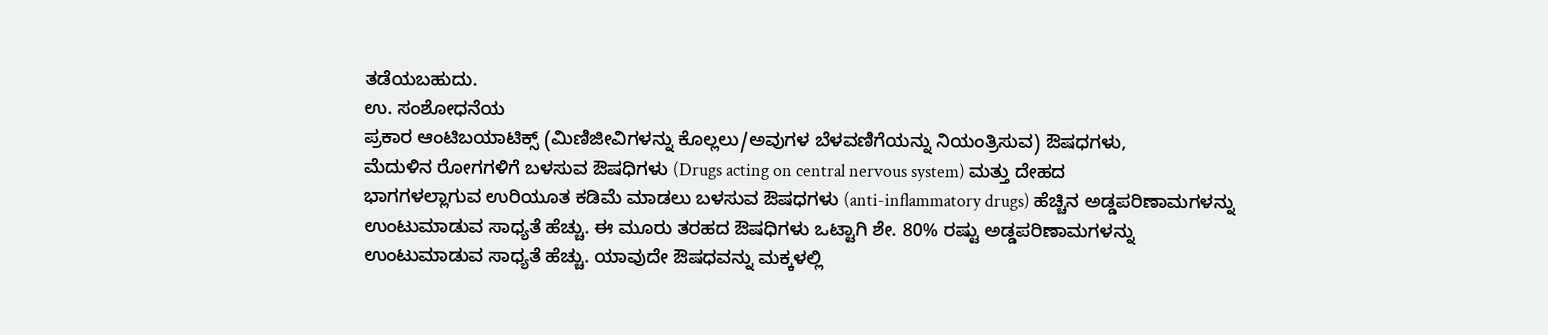ತಡೆಯಬಹುದು.
ಉ. ಸಂಶೋಧನೆಯ
ಪ್ರಕಾರ ಆಂಟಿಬಯಾಟಿಕ್ಸ್ (ಮಿಣಿಜೀವಿಗಳನ್ನು ಕೊಲ್ಲಲು/ಅವುಗಳ ಬೆಳವಣಿಗೆಯನ್ನು ನಿಯಂತ್ರಿಸುವ) ಔಷಧಗಳು,
ಮೆದುಳಿನ ರೋಗಗಳಿಗೆ ಬಳಸುವ ಔಷಧಿಗಳು (Drugs acting on central nervous system) ಮತ್ತು ದೇಹದ
ಭಾಗಗಳಲ್ಲಾಗುವ ಉರಿಯೂತ ಕಡಿಮೆ ಮಾಡಲು ಬಳಸುವ ಔಷಧಗಳು (anti-inflammatory drugs) ಹೆಚ್ಚಿನ ಅಡ್ಡಪರಿಣಾಮಗಳನ್ನು
ಉಂಟುಮಾಡುವ ಸಾಧ್ಯತೆ ಹೆಚ್ಚು. ಈ ಮೂರು ತರಹದ ಔಷಧಿಗಳು ಒಟ್ಟಾಗಿ ಶೇ. 80% ರಷ್ಟು ಅಡ್ಡಪರಿಣಾಮಗಳನ್ನು
ಉಂಟುಮಾಡುವ ಸಾಧ್ಯತೆ ಹೆಚ್ಚು. ಯಾವುದೇ ಔಷಧವನ್ನು ಮಕ್ಕಳಲ್ಲಿ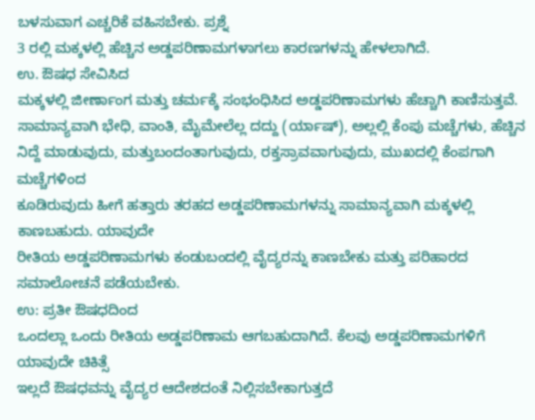ಬಳಸುವಾಗ ಎಚ್ಚರಿಕೆ ವಹಿಸಬೇಕು. ಪ್ರಶ್ನೆ
3 ರಲ್ಲಿ ಮಕ್ಕಳಲ್ಲಿ ಹೆಚ್ಚಿನ ಅಡ್ಡಪರಿಣಾಮಗಳಾಗಲು ಕಾರಣಗಳನ್ನು ಹೇಳಲಾಗಿದೆ.
ಉ. ಔಷಧ ಸೇವಿಸಿದ
ಮಕ್ಕಳಲ್ಲಿ ಜೀರ್ಣಾಂಗ ಮತ್ತು ಚರ್ಮಕ್ಕೆ ಸಂಭಂಧಿಸಿದ ಅಡ್ಡಪರಿಣಾಮಗಳು ಹೆಚ್ಚಾಗಿ ಕಾಣಿಸುತ್ತವೆ.
ಸಾಮಾನ್ಯವಾಗಿ ಭೇಧಿ, ವಾಂತಿ, ಮೈಮೇಲೆಲ್ಲ ದದ್ದು (ರ್ಯಾಷ್), ಅಲ್ಲಲ್ಲಿ ಕೆಂಪು ಮಚ್ಚೆಗಳು, ಹೆಚ್ಚಿನ
ನಿದ್ದೆ ಮಾಡುವುದು, ಮತ್ತುಬಂದಂತಾಗುವುದು, ರಕ್ತಸ್ರಾವವಾಗುವುದು, ಮುಖದಲ್ಲಿ ಕೆಂಪಗಾಗಿ ಮಚ್ಚೆಗಳಿಂದ
ಕೂಡಿರುವುದು ಹೀಗೆ ಹತ್ತಾರು ತರಹದ ಅಡ್ಡಪರಿಣಾಮಗಳನ್ನು ಸಾಮಾನ್ಯವಾಗಿ ಮಕ್ಕಳಲ್ಲಿ ಕಾಣಬಹುದು. ಯಾವುದೇ
ರೀತಿಯ ಅಡ್ಡಪರಿಣಾಮಗಳು ಕಂಡುಬಂದಲ್ಲಿ ವೈದ್ಯರನ್ನು ಕಾಣಬೇಕು ಮತ್ತು ಪರಿಹಾರದ ಸಮಾಲೋಚನೆ ಪಡೆಯಬೇಕು.
ಉ: ಪ್ರತೀ ಔಷಧದಿಂದ
ಒಂದಲ್ಲಾ ಒಂದು ರೀತಿಯ ಅಡ್ಡಪರಿಣಾಮ ಆಗಬಹುದಾಗಿದೆ. ಕೆಲವು ಅಡ್ಡಪರಿಣಾಮಗಳಿಗೆ ಯಾವುದೇ ಚಿಕಿತ್ಸೆ
ಇಲ್ಲದೆ ಔಷಧವನ್ನು ವೈದ್ಯರ ಆದೇಶದಂತೆ ನಿಲ್ಲಿಸಬೇಕಾಗುತ್ತದೆ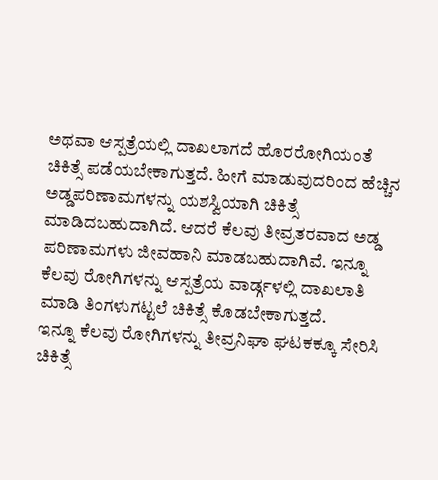ಅಥವಾ ಆಸ್ಪತ್ರೆಯಲ್ಲಿ ದಾಖಲಾಗದೆ ಹೊರರೋಗಿಯಂತೆ
ಚಿಕಿತ್ಸೆ ಪಡೆಯಬೇಕಾಗುತ್ತದೆ. ಹೀಗೆ ಮಾಡುವುದರಿಂದ ಹೆಚ್ಚಿನ ಅಡ್ಡಪರಿಣಾಮಗಳನ್ನು ಯಶಸ್ವಿಯಾಗಿ ಚಿಕಿತ್ಸೆ
ಮಾಡಿದಬಹುದಾಗಿದೆ. ಆದರೆ ಕೆಲವು ತೀವ್ರತರವಾದ ಅಡ್ಡ ಪರಿಣಾಮಗಳು ಜೀವಹಾನಿ ಮಾಡಬಹುದಾಗಿವೆ. ಇನ್ನೂ
ಕೆಲವು ರೋಗಿಗಳನ್ನು ಆಸ್ಪತ್ರೆಯ ವಾರ್ಡ್ಗಳಲ್ಲಿ ದಾಖಲಾತಿ ಮಾಡಿ ತಿಂಗಳುಗಟ್ಟಲೆ ಚಿಕಿತ್ಸೆ ಕೊಡಬೇಕಾಗುತ್ತದೆ.
ಇನ್ನೂ ಕೆಲವು ರೋಗಿಗಳನ್ನು ತೀವ್ರನಿಘಾ ಘಟಕಕ್ಕೂ ಸೇರಿಸಿ ಚಿಕಿತ್ಸೆ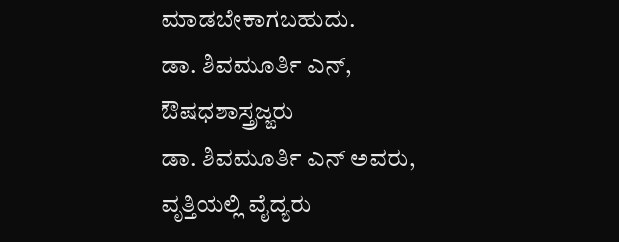ಮಾಡಬೇಕಾಗಬಹುದು.
ಡಾ. ಶಿವಮೂರ್ತಿ ಎನ್, ಔಷಧಶಾಸ್ತ್ರಜ್ಙರು
ಡಾ. ಶಿವಮೂರ್ತಿ ಎನ್ ಅವರು, ವೃತ್ತಿಯಲ್ಲಿ ವೈದ್ಯರು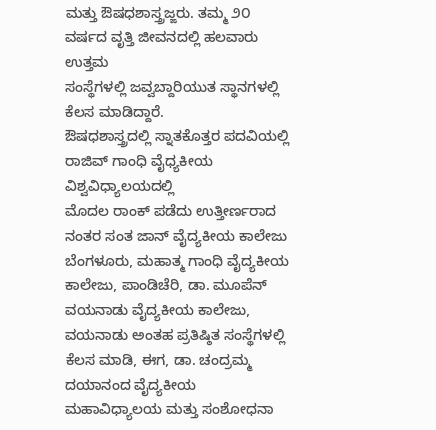ಮತ್ತು ಔಷಧಶಾಸ್ತ್ರಜ್ಙರು. ತಮ್ಮ ೨೦ ವರ್ಷದ ವೃತ್ತಿ ಜೀವನದಲ್ಲಿ ಹಲವಾರು ಉತ್ತಮ
ಸಂಸ್ಥೆಗಳಲ್ಲಿ ಜವ್ವಬ್ದಾರಿಯುತ ಸ್ಥಾನಗಳಲ್ಲಿ ಕೆಲಸ ಮಾಡಿದ್ದಾರೆ.
ಔಷಧಶಾಸ್ತ್ರದಲ್ಲಿ ಸ್ನಾತಕೊತ್ತರ ಪದವಿಯಲ್ಲಿ ರಾಜಿವ್ ಗಾಂಧಿ ವೈಧ್ಯಕೀಯ ವಿಶ್ವವಿಧ್ಯಾಲಯದಲ್ಲಿ
ಮೊದಲ ರಾಂಕ್ ಪಡೆದು ಉತ್ತೀರ್ಣರಾದ ನಂತರ ಸಂತ ಜಾನ್ ವೈದ್ಯಕೀಯ ಕಾಲೇಜು ಬೆಂಗಳೂರು, ಮಹಾತ್ಮ ಗಾಂಧಿ ವೈದ್ಯಕೀಯ ಕಾಲೇಜು, ಪಾಂಡಿಚೆರಿ, ಡಾ. ಮೂಪೆನ್ ವಯನಾಡು ವೈದ್ಯಕೀಯ ಕಾಲೇಜು, ವಯನಾಡು ಅಂತಹ ಪ್ರತಿಷ್ಠಿತ ಸಂಸ್ಥೆಗಳಲ್ಲಿ ಕೆಲಸ ಮಾಡಿ, ಈಗ, ಡಾ. ಚಂದ್ರಮ್ಮ ದಯಾನಂದ ವೈದ್ಯಕೀಯ ಮಹಾವಿಧ್ಯಾಲಯ ಮತ್ತು ಸಂಶೋಧನಾ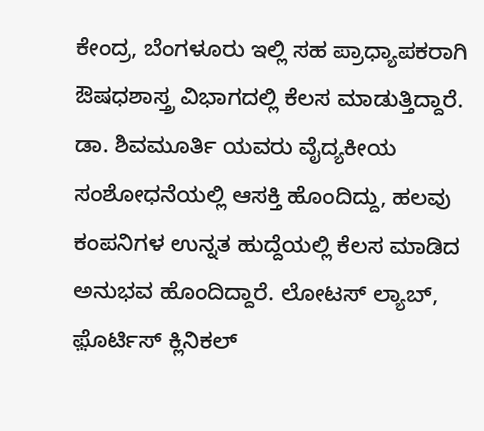ಕೇಂದ್ರ, ಬೆಂಗಳೂರು ಇಲ್ಲಿ ಸಹ ಪ್ರಾಧ್ಯಾಪಕರಾಗಿ ಔಷಧಶಾಸ್ತ್ರ ವಿಭಾಗದಲ್ಲಿ ಕೆಲಸ ಮಾಡುತ್ತಿದ್ದಾರೆ.
ಡಾ. ಶಿವಮೂರ್ತಿ ಯವರು ವೈದ್ಯಕೀಯ ಸಂಶೋಧನೆಯಲ್ಲಿ ಆಸಕ್ತಿ ಹೊಂದಿದ್ದು, ಹಲವು ಕಂಪನಿಗಳ ಉನ್ನತ ಹುದ್ದೆಯಲ್ಲಿ ಕೆಲಸ ಮಾಡಿದ ಅನುಭವ ಹೊಂದಿದ್ದಾರೆ. ಲೋಟಸ್ ಲ್ಯಾಬ್, ಫ಼ೊರ್ಟಿಸ್ ಕ್ಲಿನಿಕಲ್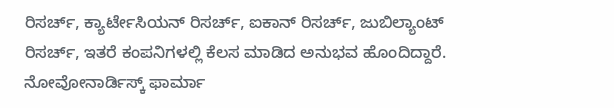ರಿಸರ್ಚ್, ಕ್ಯಾರ್ಟೇಸಿಯನ್ ರಿಸರ್ಚ್, ಐಕಾನ್ ರಿಸರ್ಚ್, ಜುಬಿಲ್ಯಾಂಟ್ ರಿಸರ್ಚ್, ಇತರೆ ಕಂಪನಿಗಳಲ್ಲಿ ಕೆಲಸ ಮಾಡಿದ ಅನುಭವ ಹೊಂದಿದ್ದಾರೆ.
ನೋವೋನಾರ್ಡಿಸ್ಕ್ ಫಾರ್ಮಾ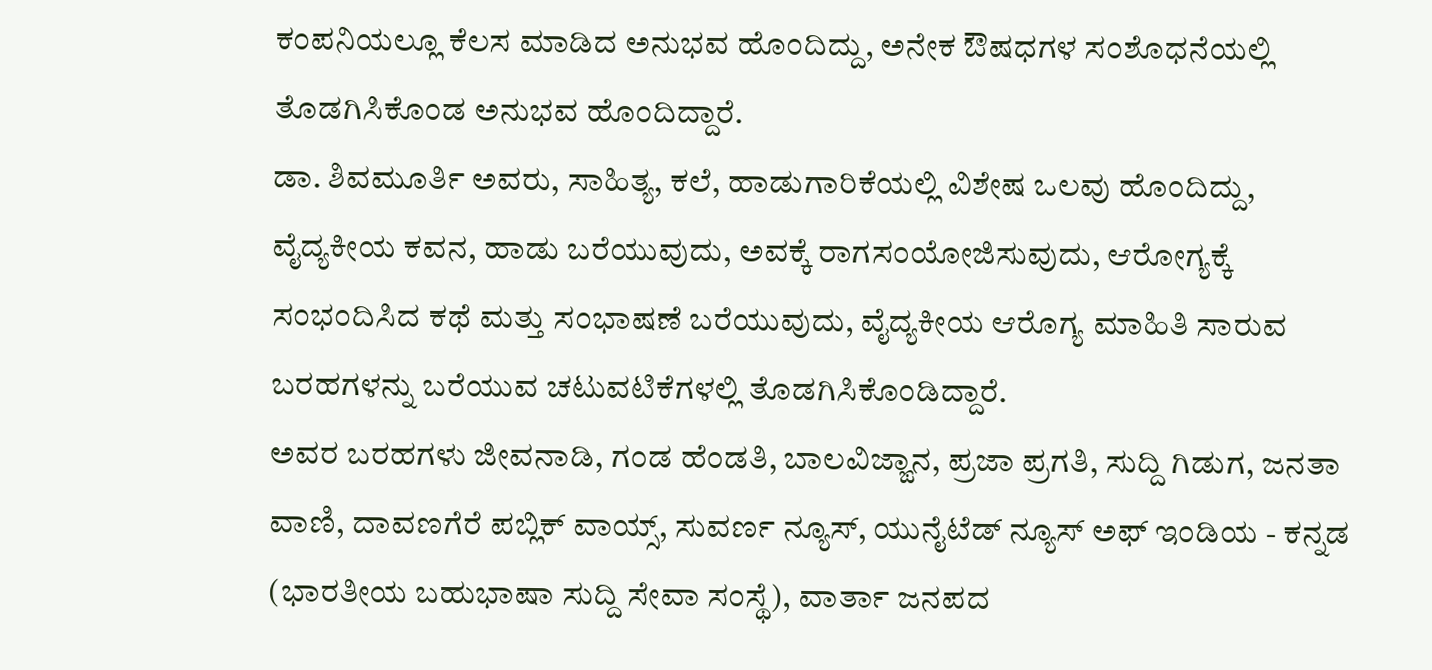ಕಂಪನಿಯಲ್ಲೂ ಕೆಲಸ ಮಾಡಿದ ಅನುಭವ ಹೊಂದಿದ್ದು, ಅನೇಕ ಔಷಧಗಳ ಸಂಶೊಧನೆಯಲ್ಲಿ ತೊಡಗಿಸಿಕೊಂಡ ಅನುಭವ ಹೊಂದಿದ್ದಾರೆ.
ಡಾ. ಶಿವಮೂರ್ತಿ ಅವರು, ಸಾಹಿತ್ಯ, ಕಲೆ, ಹಾಡುಗಾರಿಕೆಯಲ್ಲಿ ವಿಶೇಷ ಒಲವು ಹೊಂದಿದ್ದು, ವೈದ್ಯಕೀಯ ಕವನ, ಹಾಡು ಬರೆಯುವುದು, ಅವಕ್ಕೆ ರಾಗಸಂಯೋಜಿಸುವುದು, ಆರೋಗ್ಯಕ್ಕೆ ಸಂಭಂದಿಸಿದ ಕಥೆ ಮತ್ತು ಸಂಭಾಷಣೆ ಬರೆಯುವುದು, ವೈದ್ಯಕೀಯ ಆರೊಗ್ಯ ಮಾಹಿತಿ ಸಾರುವ ಬರಹಗಳನ್ನು ಬರೆಯುವ ಚಟುವಟಿಕೆಗಳಲ್ಲಿ ತೊಡಗಿಸಿಕೊಂಡಿದ್ದಾರೆ.
ಅವರ ಬರಹಗಳು ಜೀವನಾಡಿ, ಗಂಡ ಹೆಂಡತಿ, ಬಾಲವಿಜ್ಙಾನ, ಪ್ರಜಾ ಪ್ರಗತಿ, ಸುದ್ದಿ ಗಿಡುಗ, ಜನತಾ ವಾಣಿ, ದಾವಣಗೆರೆ ಪಬ್ಲಿಕ್ ವಾಯ್ಸ್, ಸುವರ್ಣ ನ್ಯೂಸ್, ಯುನೈಟೆಡ್ ನ್ಯೂಸ್ ಅಫ್ ಇಂಡಿಯ - ಕನ್ನಡ (ಭಾರತೀಯ ಬಹುಭಾಷಾ ಸುದ್ದಿ ಸೇವಾ ಸಂಸ್ಥೆ), ವಾರ್ತಾ ಜನಪದ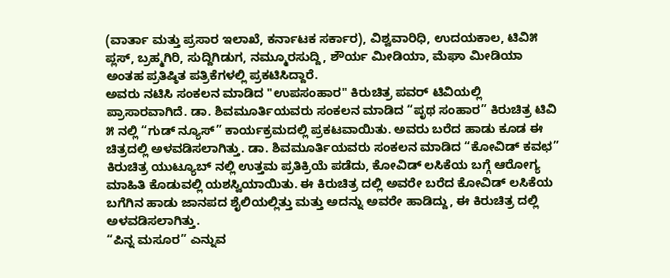(ವಾರ್ತಾ ಮತ್ತು ಪ್ರಸಾರ ಇಲಾಖೆ, ಕರ್ನಾಟಕ ಸರ್ಕಾರ), ವಿಶ್ವವಾರಿಧಿ, ಉದಯಕಾಲ, ಟಿವಿ೫ ಪ್ಲಸ್, ಬ್ರಹ್ಮಗಿರಿ, ಸುದ್ದಿಗಿಡುಗ, ನಮ್ಮೂರಸುದ್ದಿ, ಶೌರ್ಯ ಮೀಡಿಯಾ, ಮೆಘಾ ಮೀಡಿಯಾ ಅಂತಹ ಪ್ರತಿಷ್ಠಿತ ಪತ್ರಿಕೆಗಳಲ್ಲಿ ಪ್ರಕಟಿಸಿದ್ದಾರೆ.
ಅವರು ನಟಿಸಿ ಸಂಕಲನ ಮಾಡಿದ "ಉಪಸಂಹಾರ" ಕಿರುಚಿತ್ರ ಪವರ್ ಟಿವಿಯಲ್ಲಿ ಪ್ರಾಸಾರವಾಗಿದೆ. ಡಾ. ಶಿವಮೂರ್ತಿಯವರು ಸಂಕಲನ ಮಾಡಿದ “ಪೃಥ ಸಂಹಾರ” ಕಿರುಚಿತ್ರ ಟಿವಿ ೫ ನಲ್ಲಿ “ಗುಡ್ ನ್ಯೂಸ್” ಕಾರ್ಯಕ್ರಮದಲ್ಲಿ ಪ್ರಕಟವಾಯಿತು. ಅವರು ಬರೆದ ಹಾಡು ಕೂಡ ಈ ಚಿತ್ರದಲ್ಲಿ ಅಳವಡಿಸಲಾಗಿತ್ತು. ಡಾ. ಶಿವಮೂರ್ತಿಯವರು ಸಂಕಲನ ಮಾಡಿದ “ಕೋವಿಡ್ ಕವಛ” ಕಿರುಚಿತ್ರ ಯುಟ್ಯೂಬ್ ನಲ್ಲಿ ಉತ್ತಮ ಪ್ರತಿಕ್ರಿಯೆ ಪಡೆದು, ಕೋವಿಡ್ ಲಸಿಕೆಯ ಬಗ್ಗೆ ಆರೋಗ್ಯ ಮಾಹಿತಿ ಕೊಡುವಲ್ಲಿ ಯಶಸ್ವಿಯಾಯಿತು. ಈ ಕಿರುಚಿತ್ರ ದಲ್ಲಿ ಅವರೇ ಬರೆದ ಕೋವಿಡ್ ಲಸಿಕೆಯ ಬಗೆಗಿನ ಹಾಡು ಜಾನಪದ ಶೈಲಿಯಲ್ಲಿತ್ತು ಮತ್ತು ಅದನ್ನು ಅವರೇ ಹಾಡಿದ್ದು, ಈ ಕಿರುಚಿತ್ರ ದಲ್ಲಿ ಅಳವಡಿಸಲಾಗಿತ್ತು.
“ಪಿನ್ನ ಮಸೂರ” ಎನ್ನುವ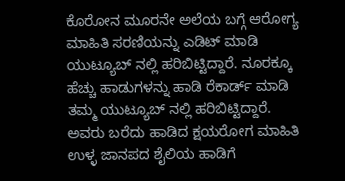ಕೊರೋನ ಮೂರನೇ ಅಲೆಯ ಬಗ್ಗೆ ಆರೋಗ್ಯ ಮಾಹಿತಿ ಸರಣಿಯನ್ನು ಎಡಿಟ್ ಮಾಡಿ ಯುಟ್ಯೂಬ್ ನಲ್ಲಿ ಹರಿಬಿಟ್ಟಿದ್ದಾರೆ. ನೂರಕ್ಕೂ ಹೆಚ್ಚು ಹಾಡುಗಳನ್ನು ಹಾಡಿ ರೆಕಾರ್ಡ್ ಮಾಡಿ ತಮ್ಮ ಯುಟ್ಯೂಬ್ ನಲ್ಲಿ ಹರಿಬಿಟ್ಟಿದ್ದಾರೆ.
ಅವರು ಬರೆದು ಹಾಡಿದ ಕ್ಷಯರೋಗ ಮಾಹಿತಿ ಉಳ್ಳ ಜಾನಪದ ಶೈಲಿಯ ಹಾಡಿಗೆ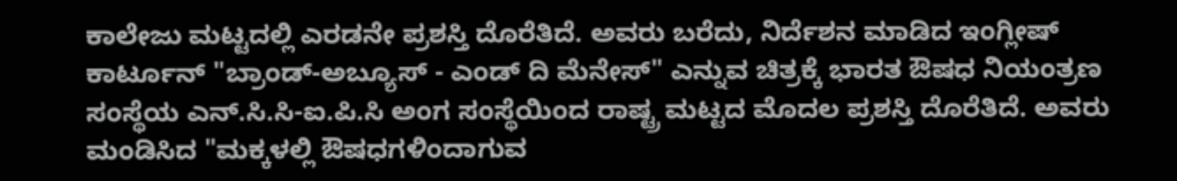ಕಾಲೇಜು ಮಟ್ಟದಲ್ಲಿ ಎರಡನೇ ಪ್ರಶಸ್ತಿ ದೊರೆತಿದೆ. ಅವರು ಬರೆದು, ನಿರ್ದೆಶನ ಮಾಡಿದ ಇಂಗ್ಲೀಷ್ ಕಾರ್ಟೂನ್ "ಬ್ರಾಂಡ್-ಅಬ್ಯೂಸ್ - ಎಂಡ್ ದಿ ಮೆನೇಸ್" ಎನ್ನುವ ಚಿತ್ರಕ್ಕೆ ಭಾರತ ಔಷಧ ನಿಯಂತ್ರಣ ಸಂಸ್ಥೆಯ ಎನ್.ಸಿ.ಸಿ-ಐ.ಪಿ.ಸಿ ಅಂಗ ಸಂಸ್ಥೆಯಿಂದ ರಾಷ್ಟ್ರ ಮಟ್ಟದ ಮೊದಲ ಪ್ರಶಸ್ತಿ ದೊರೆತಿದೆ. ಅವರು ಮಂಡಿಸಿದ "ಮಕ್ಕಳಲ್ಲಿ ಔಷಧಗಳಿಂದಾಗುವ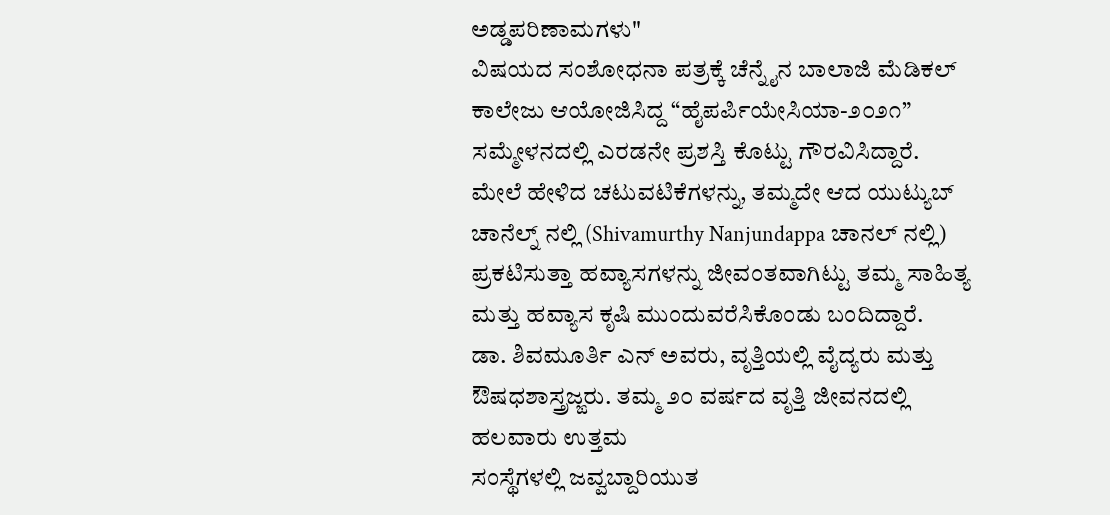ಅಡ್ಡಪರಿಣಾಮಗಳು"
ವಿಷಯದ ಸಂಶೋಧನಾ ಪತ್ರಕ್ಕೆ ಚೆನ್ನೈನ ಬಾಲಾಜಿ ಮೆಡಿಕಲ್ ಕಾಲೇಜು ಆಯೋಜಿಸಿದ್ದ “ಹೈಪರ್ಪಿಯೇಸಿಯಾ-೨೦೨೧” ಸಮ್ಮೇಳನದಲ್ಲಿ ಎರಡನೇ ಪ್ರಶಸ್ತಿ ಕೊಟ್ಟು ಗೌರವಿಸಿದ್ದಾರೆ.
ಮೇಲೆ ಹೇಳಿದ ಚಟುವಟಿಕೆಗಳನ್ನು, ತಮ್ಮದೇ ಆದ ಯುಟ್ಯುಬ್ ಚಾನೆಲ್ನ್ ನಲ್ಲಿ (Shivamurthy Nanjundappa ಚಾನಲ್ ನಲ್ಲಿ) ಪ್ರಕಟಿಸುತ್ತಾ ಹವ್ಯಾಸಗಳನ್ನು ಜೀವಂತವಾಗಿಟ್ಟು ತಮ್ಮ ಸಾಹಿತ್ಯ ಮತ್ತು ಹವ್ಯಾಸ ಕೃಷಿ ಮುಂದುವರೆಸಿಕೊಂಡು ಬಂದಿದ್ದಾರೆ.
ಡಾ. ಶಿವಮೂರ್ತಿ ಎನ್ ಅವರು, ವೃತ್ತಿಯಲ್ಲಿ ವೈದ್ಯರು ಮತ್ತು ಔಷಧಶಾಸ್ತ್ರಜ್ಙರು. ತಮ್ಮ ೨೦ ವರ್ಷದ ವೃತ್ತಿ ಜೀವನದಲ್ಲಿ ಹಲವಾರು ಉತ್ತಮ
ಸಂಸ್ಥೆಗಳಲ್ಲಿ ಜವ್ವಬ್ದಾರಿಯುತ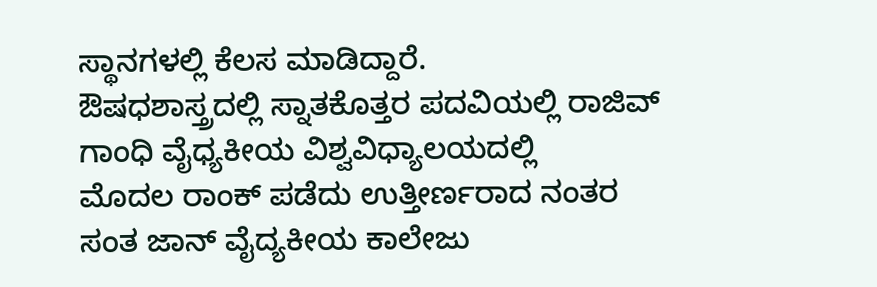ಸ್ಥಾನಗಳಲ್ಲಿ ಕೆಲಸ ಮಾಡಿದ್ದಾರೆ.
ಔಷಧಶಾಸ್ತ್ರದಲ್ಲಿ ಸ್ನಾತಕೊತ್ತರ ಪದವಿಯಲ್ಲಿ ರಾಜಿವ್ ಗಾಂಧಿ ವೈಧ್ಯಕೀಯ ವಿಶ್ವವಿಧ್ಯಾಲಯದಲ್ಲಿ
ಮೊದಲ ರಾಂಕ್ ಪಡೆದು ಉತ್ತೀರ್ಣರಾದ ನಂತರ ಸಂತ ಜಾನ್ ವೈದ್ಯಕೀಯ ಕಾಲೇಜು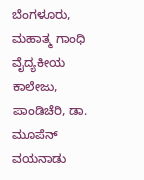ಬೆಂಗಳೂರು, ಮಹಾತ್ಮ ಗಾಂಧಿ ವೈದ್ಯಕೀಯ ಕಾಲೇಜು, ಪಾಂಡಿಚೆರಿ, ಡಾ. ಮೂಪೆನ್ ವಯನಾಡು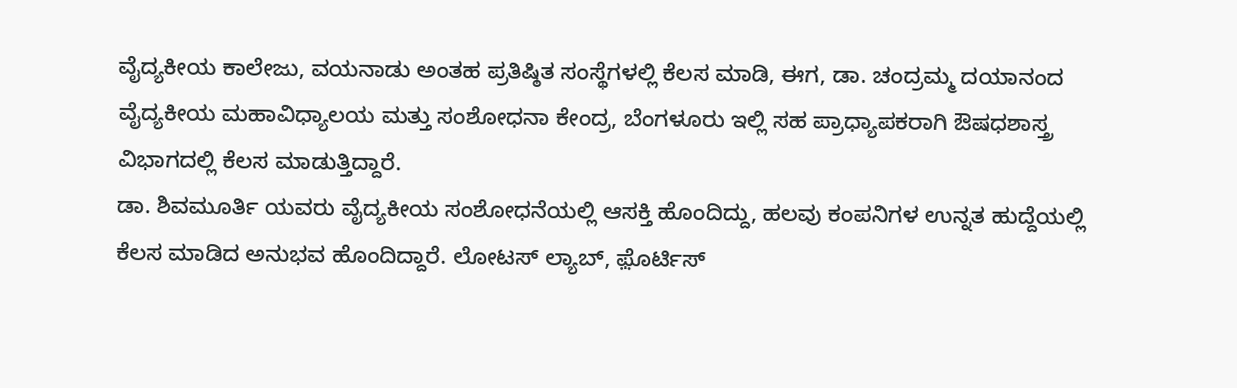ವೈದ್ಯಕೀಯ ಕಾಲೇಜು, ವಯನಾಡು ಅಂತಹ ಪ್ರತಿಷ್ಠಿತ ಸಂಸ್ಥೆಗಳಲ್ಲಿ ಕೆಲಸ ಮಾಡಿ, ಈಗ, ಡಾ. ಚಂದ್ರಮ್ಮ ದಯಾನಂದ ವೈದ್ಯಕೀಯ ಮಹಾವಿಧ್ಯಾಲಯ ಮತ್ತು ಸಂಶೋಧನಾ ಕೇಂದ್ರ, ಬೆಂಗಳೂರು ಇಲ್ಲಿ ಸಹ ಪ್ರಾಧ್ಯಾಪಕರಾಗಿ ಔಷಧಶಾಸ್ತ್ರ ವಿಭಾಗದಲ್ಲಿ ಕೆಲಸ ಮಾಡುತ್ತಿದ್ದಾರೆ.
ಡಾ. ಶಿವಮೂರ್ತಿ ಯವರು ವೈದ್ಯಕೀಯ ಸಂಶೋಧನೆಯಲ್ಲಿ ಆಸಕ್ತಿ ಹೊಂದಿದ್ದು, ಹಲವು ಕಂಪನಿಗಳ ಉನ್ನತ ಹುದ್ದೆಯಲ್ಲಿ ಕೆಲಸ ಮಾಡಿದ ಅನುಭವ ಹೊಂದಿದ್ದಾರೆ. ಲೋಟಸ್ ಲ್ಯಾಬ್, ಫ಼ೊರ್ಟಿಸ್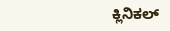ಕ್ಲಿನಿಕಲ್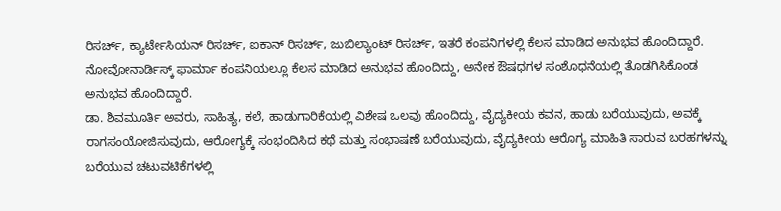ರಿಸರ್ಚ್, ಕ್ಯಾರ್ಟೇಸಿಯನ್ ರಿಸರ್ಚ್, ಐಕಾನ್ ರಿಸರ್ಚ್, ಜುಬಿಲ್ಯಾಂಟ್ ರಿಸರ್ಚ್, ಇತರೆ ಕಂಪನಿಗಳಲ್ಲಿ ಕೆಲಸ ಮಾಡಿದ ಅನುಭವ ಹೊಂದಿದ್ದಾರೆ.
ನೋವೋನಾರ್ಡಿಸ್ಕ್ ಫಾರ್ಮಾ ಕಂಪನಿಯಲ್ಲೂ ಕೆಲಸ ಮಾಡಿದ ಅನುಭವ ಹೊಂದಿದ್ದು, ಅನೇಕ ಔಷಧಗಳ ಸಂಶೊಧನೆಯಲ್ಲಿ ತೊಡಗಿಸಿಕೊಂಡ ಅನುಭವ ಹೊಂದಿದ್ದಾರೆ.
ಡಾ. ಶಿವಮೂರ್ತಿ ಅವರು, ಸಾಹಿತ್ಯ, ಕಲೆ, ಹಾಡುಗಾರಿಕೆಯಲ್ಲಿ ವಿಶೇಷ ಒಲವು ಹೊಂದಿದ್ದು, ವೈದ್ಯಕೀಯ ಕವನ, ಹಾಡು ಬರೆಯುವುದು, ಅವಕ್ಕೆ ರಾಗಸಂಯೋಜಿಸುವುದು, ಆರೋಗ್ಯಕ್ಕೆ ಸಂಭಂದಿಸಿದ ಕಥೆ ಮತ್ತು ಸಂಭಾಷಣೆ ಬರೆಯುವುದು, ವೈದ್ಯಕೀಯ ಆರೊಗ್ಯ ಮಾಹಿತಿ ಸಾರುವ ಬರಹಗಳನ್ನು ಬರೆಯುವ ಚಟುವಟಿಕೆಗಳಲ್ಲಿ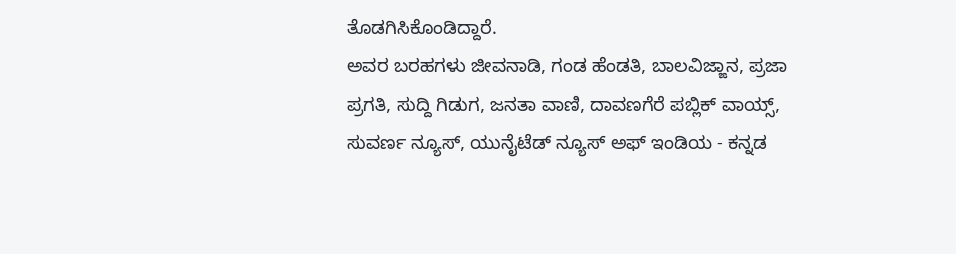ತೊಡಗಿಸಿಕೊಂಡಿದ್ದಾರೆ.
ಅವರ ಬರಹಗಳು ಜೀವನಾಡಿ, ಗಂಡ ಹೆಂಡತಿ, ಬಾಲವಿಜ್ಙಾನ, ಪ್ರಜಾ ಪ್ರಗತಿ, ಸುದ್ದಿ ಗಿಡುಗ, ಜನತಾ ವಾಣಿ, ದಾವಣಗೆರೆ ಪಬ್ಲಿಕ್ ವಾಯ್ಸ್, ಸುವರ್ಣ ನ್ಯೂಸ್, ಯುನೈಟೆಡ್ ನ್ಯೂಸ್ ಅಫ್ ಇಂಡಿಯ - ಕನ್ನಡ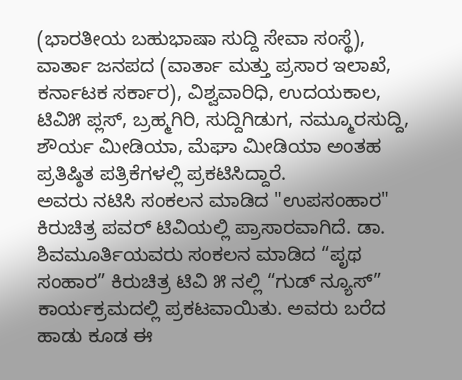(ಭಾರತೀಯ ಬಹುಭಾಷಾ ಸುದ್ದಿ ಸೇವಾ ಸಂಸ್ಥೆ), ವಾರ್ತಾ ಜನಪದ (ವಾರ್ತಾ ಮತ್ತು ಪ್ರಸಾರ ಇಲಾಖೆ, ಕರ್ನಾಟಕ ಸರ್ಕಾರ), ವಿಶ್ವವಾರಿಧಿ, ಉದಯಕಾಲ, ಟಿವಿ೫ ಪ್ಲಸ್, ಬ್ರಹ್ಮಗಿರಿ, ಸುದ್ದಿಗಿಡುಗ, ನಮ್ಮೂರಸುದ್ದಿ, ಶೌರ್ಯ ಮೀಡಿಯಾ, ಮೆಘಾ ಮೀಡಿಯಾ ಅಂತಹ ಪ್ರತಿಷ್ಠಿತ ಪತ್ರಿಕೆಗಳಲ್ಲಿ ಪ್ರಕಟಿಸಿದ್ದಾರೆ.
ಅವರು ನಟಿಸಿ ಸಂಕಲನ ಮಾಡಿದ "ಉಪಸಂಹಾರ" ಕಿರುಚಿತ್ರ ಪವರ್ ಟಿವಿಯಲ್ಲಿ ಪ್ರಾಸಾರವಾಗಿದೆ. ಡಾ. ಶಿವಮೂರ್ತಿಯವರು ಸಂಕಲನ ಮಾಡಿದ “ಪೃಥ ಸಂಹಾರ” ಕಿರುಚಿತ್ರ ಟಿವಿ ೫ ನಲ್ಲಿ “ಗುಡ್ ನ್ಯೂಸ್” ಕಾರ್ಯಕ್ರಮದಲ್ಲಿ ಪ್ರಕಟವಾಯಿತು. ಅವರು ಬರೆದ ಹಾಡು ಕೂಡ ಈ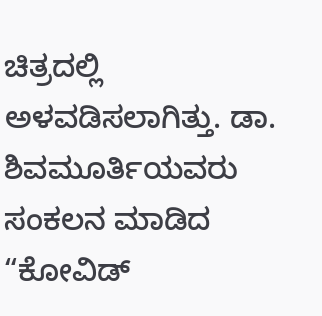ಚಿತ್ರದಲ್ಲಿ ಅಳವಡಿಸಲಾಗಿತ್ತು. ಡಾ. ಶಿವಮೂರ್ತಿಯವರು ಸಂಕಲನ ಮಾಡಿದ “ಕೋವಿಡ್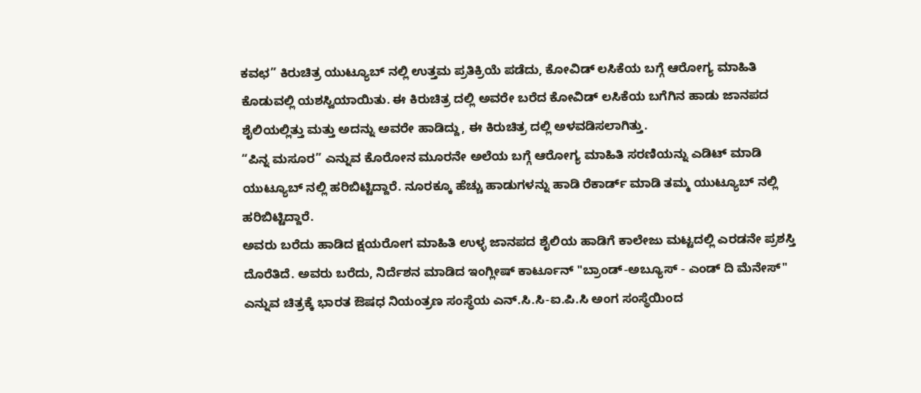ಕವಛ” ಕಿರುಚಿತ್ರ ಯುಟ್ಯೂಬ್ ನಲ್ಲಿ ಉತ್ತಮ ಪ್ರತಿಕ್ರಿಯೆ ಪಡೆದು, ಕೋವಿಡ್ ಲಸಿಕೆಯ ಬಗ್ಗೆ ಆರೋಗ್ಯ ಮಾಹಿತಿ ಕೊಡುವಲ್ಲಿ ಯಶಸ್ವಿಯಾಯಿತು. ಈ ಕಿರುಚಿತ್ರ ದಲ್ಲಿ ಅವರೇ ಬರೆದ ಕೋವಿಡ್ ಲಸಿಕೆಯ ಬಗೆಗಿನ ಹಾಡು ಜಾನಪದ ಶೈಲಿಯಲ್ಲಿತ್ತು ಮತ್ತು ಅದನ್ನು ಅವರೇ ಹಾಡಿದ್ದು, ಈ ಕಿರುಚಿತ್ರ ದಲ್ಲಿ ಅಳವಡಿಸಲಾಗಿತ್ತು.
“ಪಿನ್ನ ಮಸೂರ” ಎನ್ನುವ ಕೊರೋನ ಮೂರನೇ ಅಲೆಯ ಬಗ್ಗೆ ಆರೋಗ್ಯ ಮಾಹಿತಿ ಸರಣಿಯನ್ನು ಎಡಿಟ್ ಮಾಡಿ ಯುಟ್ಯೂಬ್ ನಲ್ಲಿ ಹರಿಬಿಟ್ಟಿದ್ದಾರೆ. ನೂರಕ್ಕೂ ಹೆಚ್ಚು ಹಾಡುಗಳನ್ನು ಹಾಡಿ ರೆಕಾರ್ಡ್ ಮಾಡಿ ತಮ್ಮ ಯುಟ್ಯೂಬ್ ನಲ್ಲಿ ಹರಿಬಿಟ್ಟಿದ್ದಾರೆ.
ಅವರು ಬರೆದು ಹಾಡಿದ ಕ್ಷಯರೋಗ ಮಾಹಿತಿ ಉಳ್ಳ ಜಾನಪದ ಶೈಲಿಯ ಹಾಡಿಗೆ ಕಾಲೇಜು ಮಟ್ಟದಲ್ಲಿ ಎರಡನೇ ಪ್ರಶಸ್ತಿ ದೊರೆತಿದೆ. ಅವರು ಬರೆದು, ನಿರ್ದೆಶನ ಮಾಡಿದ ಇಂಗ್ಲೀಷ್ ಕಾರ್ಟೂನ್ "ಬ್ರಾಂಡ್-ಅಬ್ಯೂಸ್ - ಎಂಡ್ ದಿ ಮೆನೇಸ್" ಎನ್ನುವ ಚಿತ್ರಕ್ಕೆ ಭಾರತ ಔಷಧ ನಿಯಂತ್ರಣ ಸಂಸ್ಥೆಯ ಎನ್.ಸಿ.ಸಿ-ಐ.ಪಿ.ಸಿ ಅಂಗ ಸಂಸ್ಥೆಯಿಂದ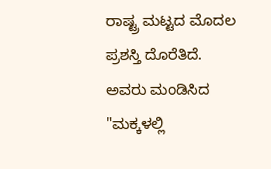ರಾಷ್ಟ್ರ ಮಟ್ಟದ ಮೊದಲ ಪ್ರಶಸ್ತಿ ದೊರೆತಿದೆ. ಅವರು ಮಂಡಿಸಿದ "ಮಕ್ಕಳಲ್ಲಿ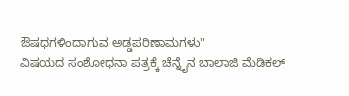ಔಷಧಗಳಿಂದಾಗುವ ಅಡ್ಡಪರಿಣಾಮಗಳು"
ವಿಷಯದ ಸಂಶೋಧನಾ ಪತ್ರಕ್ಕೆ ಚೆನ್ನೈನ ಬಾಲಾಜಿ ಮೆಡಿಕಲ್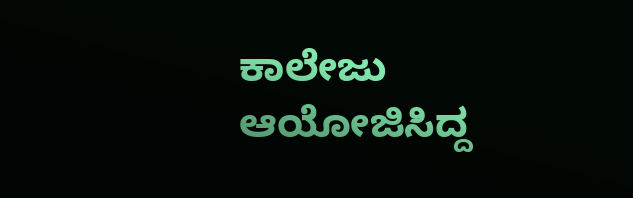ಕಾಲೇಜು ಆಯೋಜಿಸಿದ್ದ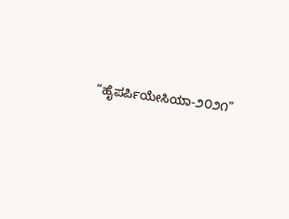“ಹೈಪರ್ಪಿಯೇಸಿಯಾ-೨೦೨೧”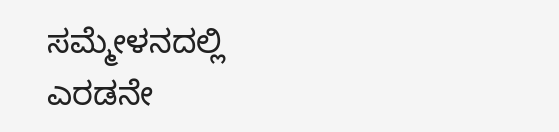ಸಮ್ಮೇಳನದಲ್ಲಿ ಎರಡನೇ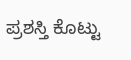ಪ್ರಶಸ್ತಿ ಕೊಟ್ಟು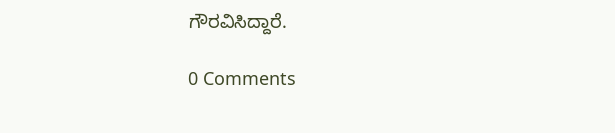ಗೌರವಿಸಿದ್ದಾರೆ.

0 Comments